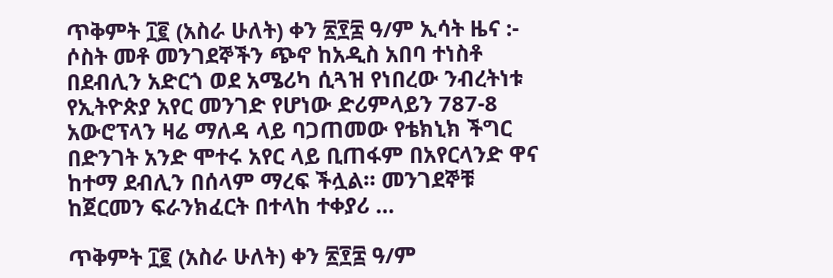ጥቅምት ፲፪ (አስራ ሁለት) ቀን ፳፻፰ ዓ/ም ኢሳት ዜና :- ሶስት መቶ መንገደኞችን ጭኖ ከአዲስ አበባ ተነስቶ በደብሊን አድርጎ ወደ አሜሪካ ሲጓዝ የነበረው ንብረትነቱ የኢትዮጵያ አየር መንገድ የሆነው ድሪምላይን 787-8 አውሮፕላን ዛሬ ማለዳ ላይ ባጋጠመው የቴክኒክ ችግር በድንገት አንድ ሞተሩ አየር ላይ ቢጠፋም በአየርላንድ ዋና ከተማ ደብሊን በሰላም ማረፍ ችሏል። መንገደኞቹ ከጀርመን ፍራንክፈርት በተላከ ተቀያሪ …

ጥቅምት ፲፪ (አስራ ሁለት) ቀን ፳፻፰ ዓ/ም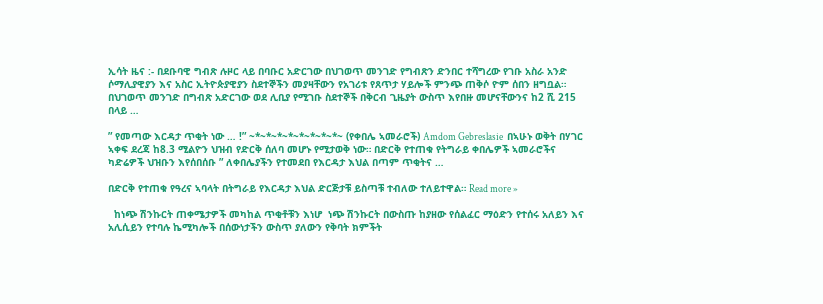ኢሳት ዜና :- በደቡባዊ ግብጽ ሉዞር ላይ በባቡር አድርገው በህገወጥ መንገድ የግብጽን ድንበር ተሻግረው የገቡ አስራ አንድ ሶማሊያዊያን እና አስር ኢትዮጵያዊያን ስደተኞችን መያዛቸውን የአገሪቱ የጸጥታ ሃይሎች ምንጭ ጠቅሶ ዮም ሰበን ዘግቧል። በህገወጥ መንገድ በግብጽ አድርገው ወደ ሊቢያ የሚገቡ ስደተኞች በቅርብ ጊዜያት ውስጥ እየበዙ መሆናቸውንና ከ2 ሺ 215 በላይ …

” የመጣው እርዳታ ጥቂት ነው … !” ~*~*~*~*~*~*~*~*~ (የቀበሌ ኣመራሮች) Amdom Gebreslasie  በኣሁኑ ወቅት በሃገር ኣቀፍ ደረጃ ከ8.3 ሚልዮን ህዝብ የድርቅ ሰለባ መሆኑ የሚታወቅ ነው። በድርቅ የተጠቁ የትግራይ ቀበሌዎች ኣመራሮችና ካድሬዎች ህዝቡን እየሰበሰቡ ” ለቀበሌያችን የተመደበ የእርዳታ እህል በጣም ጥቂትና …

በድርቅ የተጠቁ የዓረና ኣባላት በትግራይ የእርዳታ እህል ድርጅታቹ ይስጣቹ ተብለው ተለይተዋል። Read more »

  ከነጭ ሽንኩርት ጠቀሜታዎች መካከል ጥቂቶቹን እነሆ  ነጭ ሽንኩርት በውስጡ ከያዘው የሰልፈር ማዕድን የተሰሩ አለይን እና አሊሲይን የተባሉ ኬሚካሎች በሰውነታችን ውስጥ ያለውን የቅባት ክምችት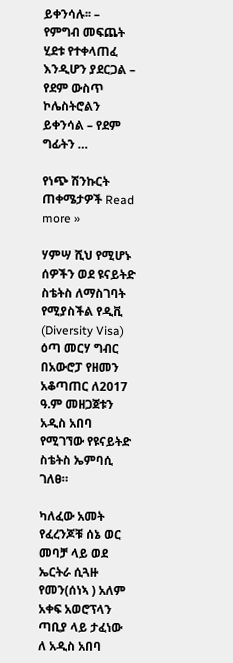ይቀንሳሉ፡፡ – የምግብ መፍጨት ሂደቱ የተቀላጠፈ እንዲሆን ያደርጋል – የደም ውስጥ ኮሌስትሮልን ይቀንሳል – የደም ግፊትን …

የነጭ ሽንኩርት ጠቀሜታዎች Read more »

ሃምሣ ሺህ የሚሆኑ ሰዎችን ወደ ዩናይትድ ስቴትስ ለማስገባት የሚያስችል የዲቪ (Diversity Visa) ዕጣ መርሃ ግብር በአውሮፓ የዘመን አቆጣጠር ለ2017 ዓ.ም መዘጋጀቱን አዲስ አበባ የሚገኘው የዩናይትድ ስቴትስ ኤምባሲ ገለፀ።

ካለፈው አመት የፈረንጆቹ ሰኔ ወር መባቻ ላይ ወደ ኤርትራ ሲጓዙ የመን(ሰነኣ ) አለም አቀፍ አወሮፕላን ጣቢያ ላይ ታፈነው ለ አዲስ አበባ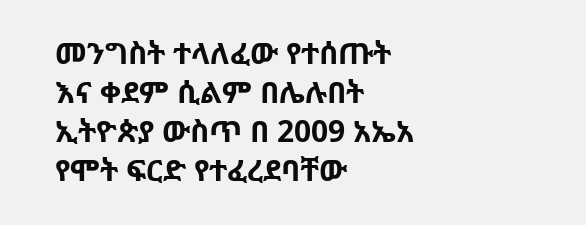መንግስት ተላለፈው የተሰጡት እና ቀደም ሲልም በሌሉበት ኢትዮጵያ ውስጥ በ 2009 አኤአ የሞት ፍርድ የተፈረደባቸው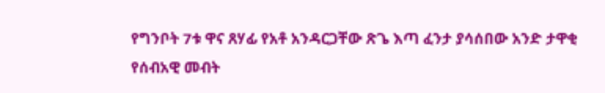የግንቦት 7ቱ ዋና ጸሃፊ የአቶ አንዳርጋቸው ጽጌ እጣ ፈንታ ያሳሰበው አንድ ታዋቂ የሰብአዊ መብት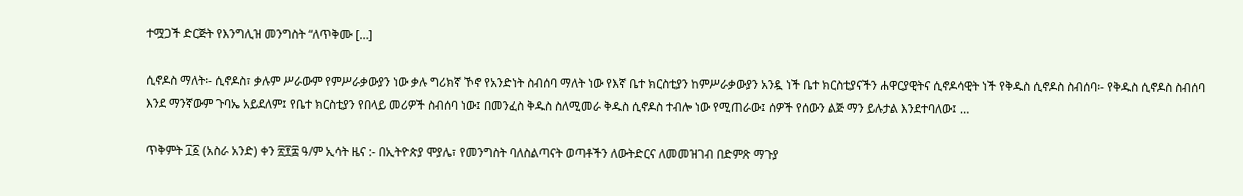ተሟጋች ድርጅት የእንግሊዝ መንግስት “ለጥቅሙ […]

ሲኖዶስ ማለት፡- ሲኖዶስ፣ ቃሉም ሥራውም የምሥራቃውያን ነው ቃሉ ግሪክኛ ኾኖ የአንድነት ስብሰባ ማለት ነው የእኛ ቤተ ክርስቲያን ከምሥራቃውያን አንዷ ነች ቤተ ክርስቲያናችን ሐዋርያዊትና ሲኖዶሳዊት ነች የቅዱስ ሲኖዶስ ስብሰባ፡- የቅዱስ ሲኖዶስ ስብሰባ እንደ ማንኛውም ጉባኤ አይደለም፤ የቤተ ክርስቲያን የበላይ መሪዎች ስብሰባ ነው፤ በመንፈስ ቅዱስ ስለሚመራ ቅዱስ ሲኖዶስ ተብሎ ነው የሚጠራው፤ ሰዎች የሰውን ልጅ ማን ይሉታል እንደተባለው፤ …

ጥቅምት ፲፩ (አስራ አንድ) ቀን ፳፻፰ ዓ/ም ኢሳት ዜና :- በኢትዮጵያ ሞያሌ፣ የመንግስት ባለስልጣናት ወጣቶችን ለውትድርና ለመመዝገብ በድምጽ ማጉያ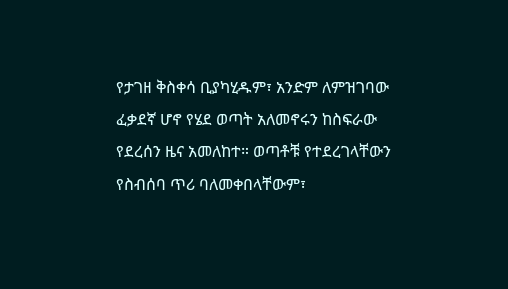የታገዘ ቅስቀሳ ቢያካሂዱም፣ አንድም ለምዝገባው ፈቃደኛ ሆኖ የሄደ ወጣት አለመኖሩን ከስፍራው የደረሰን ዜና አመለከተ። ወጣቶቹ የተደረገላቸውን የስብሰባ ጥሪ ባለመቀበላቸውም፣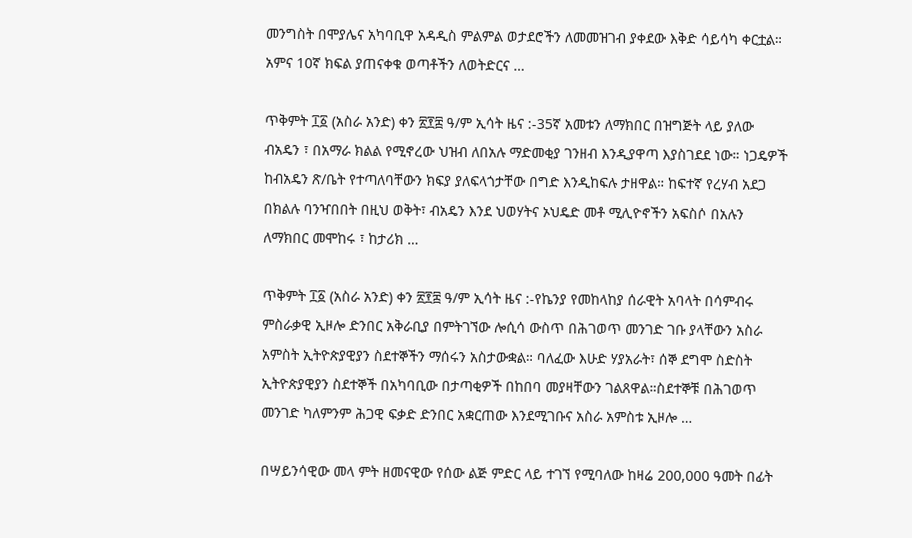መንግስት በሞያሌና አካባቢዋ አዳዲስ ምልምል ወታደሮችን ለመመዝገብ ያቀደው እቅድ ሳይሳካ ቀርቷል። አምና 10ኛ ክፍል ያጠናቀቁ ወጣቶችን ለወትድርና …

ጥቅምት ፲፩ (አስራ አንድ) ቀን ፳፻፰ ዓ/ም ኢሳት ዜና :-35ኛ አመቱን ለማክበር በዝግጅት ላይ ያለው ብአዴን ፣ በአማራ ክልል የሚኖረው ህዝብ ለበአሉ ማድመቂያ ገንዘብ እንዲያዋጣ እያስገደደ ነው። ነጋዴዎች ከብአዴን ጽ/ቤት የተጣለባቸውን ክፍያ ያለፍላጎታቸው በግድ እንዲከፍሉ ታዘዋል። ከፍተኛ የረሃብ አደጋ በክልሉ ባንዣበበት በዚህ ወቅት፣ ብአዴን እንደ ህወሃትና ኦህዴድ መቶ ሚሊዮኖችን አፍስሶ በአሉን ለማክበር መሞከሩ ፣ ከታሪክ …

ጥቅምት ፲፩ (አስራ አንድ) ቀን ፳፻፰ ዓ/ም ኢሳት ዜና :-የኬንያ የመከላከያ ሰራዊት አባላት በሳምብሩ ምስራቃዊ ኢዞሎ ድንበር አቅራቢያ በምትገኘው ሎሲሳ ውስጥ በሕገወጥ መንገድ ገቡ ያላቸውን አስራ አምስት ኢትዮጵያዊያን ስደተኞችን ማሰሩን አስታውቋል። ባለፈው እሁድ ሃያአራት፣ ሰኞ ደግሞ ስድስት ኢትዮጵያዊያን ስደተኞች በአካባቢው በታጣቂዎች በከበባ መያዛቸውን ገልጸዋል።ስደተኞቹ በሕገወጥ መንገድ ካለምንም ሕጋዊ ፍቃድ ድንበር አቋርጠው እንደሚገቡና አስራ አምስቱ ኢዞሎ …

በሣይንሳዊው መላ ምት ዘመናዊው የሰው ልጅ ምድር ላይ ተገኘ የሚባለው ከዛሬ 200,000 ዓመት በፊት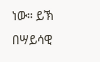ነው። ይኽ በሣይሳዊ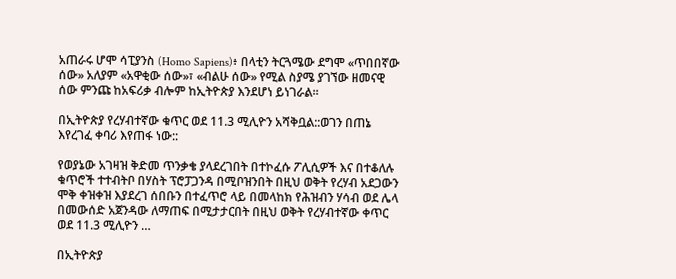አጠራሩ ሆሞ ሳፒያንስ (Homo Sapiens)፥ በላቲን ትርጓሜው ደግሞ «ጥበበኛው ሰው» አለያም «አዋቂው ሰው»፣ «ብልሁ ሰው» የሚል ስያሜ ያገኘው ዘመናዊ ሰው ምንጩ ከአፍሪቃ ብሎም ከኢትዮጵያ እንደሆነ ይነገራል።

በኢትዮጵያ የረሃብተኛው ቁጥር ወደ 11.3 ሚሊዮን አሻቅቧል::ወገን በጠኔ እየረገፈ ቀባሪ እየጠፋ ነው::

የወያኔው አገዛዝ ቅድመ ጥንቃቄ ያላደረገበት በተኮፈሱ ፖሊሲዎች እና በተቆለሉ ቁጥሮች ተተብትቦ በሃስት ፕሮፓጋንዳ በሚቦዝንበት በዚህ ወቅት የረሃብ አደጋውን ሞቅ ቀዝቀዝ እያደረገ ሰበቡን በተፈጥሮ ላይ በመላከክ የሕዝብን ሃሳብ ወደ ሌላ በመውሰድ አጀንዳው ለማጠፍ በሚታታርበት በዚህ ወቅት የረሃብተኛው ቀጥር ወደ 11.3 ሚሊዮን …

በኢትዮጵያ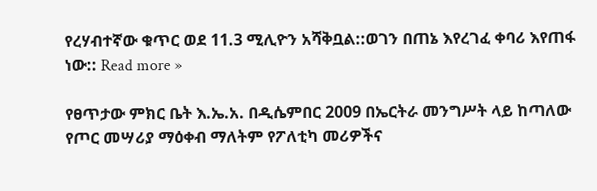የረሃብተኛው ቁጥር ወደ 11.3 ሚሊዮን አሻቅቧል::ወገን በጠኔ እየረገፈ ቀባሪ እየጠፋ ነው:: Read more »

የፀጥታው ምክር ቤት እ.ኤ.አ. በዲሴምበር 2009 በኤርትራ መንግሥት ላይ ከጣለው የጦር መሣሪያ ማዕቀብ ማለትም የፖለቲካ መሪዎችና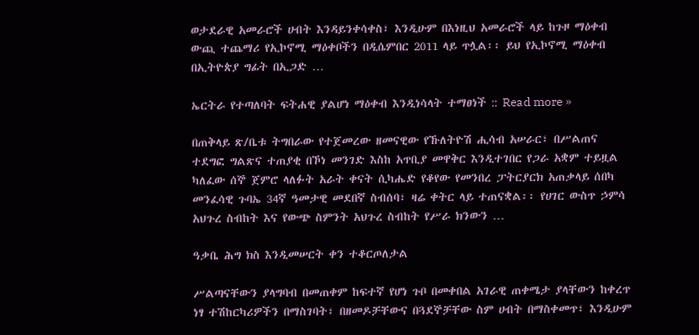ወታደራዊ አመራሮች ሀብት እንዳይንቀሳቀስ፣ እንዲሁም በእነዚህ አመራሮች ላይ ከጉዞ ማዕቀብ ውጪ ተጨማሪ የኢኮኖሚ ማዕቀቦችን በዲሴምበር 2011 ላይ ጥሏል፡፡ ይህ የኢኮኖሚ ማዕቀብ በኢትዮጵያ ግፊት በኢጋድ …

ኤርትራ የተጣለባት ፍትሐዊ ያልሆነ ማዕቀብ እንዲነሳላት ተማፀነች :: Read more »

በጠቅላይ ጽ/ቤቱ ትግበራው የተጀመረው ዘመናዊው የኹለትዮሽ ሒሳብ አሠራር፣ በሥልጠና ተደግፎ ግልጽና ተጠያቂ በኾነ መንገድ እስከ አጥቢያ መዋቅር እንዲተገበር የጋራ አቋም ተይዟል ካለፈው ሰኞ ጀምሮ ላለፉት አራት ቀናት ሲካሔድ የቆየው የመንበረ ፓትርያርክ አጠቃላይ ሰበካ መንፈሳዊ ጉባኤ 34ኛ ዓመታዊ መደበኛ ስብሰባ፣ ዛሬ ቀትር ላይ ተጠናቋል፡፡ የሀገር ውስጥ ኃምሳ አህጉረ ስብከት እና የውጭ ስምንት አህጉረ ስብከት የሥራ ክንውን …

ዓቃቤ ሕግ ክስ እንዲመሠርት ቀን ተቆርጦለታል

ሥልጣናቸውን ያላግባብ በመጠቀም ከፍተኛ የሆነ ጉቦ በመቀበል አገራዊ ጠቀሜታ ያላቸውን ከቀረጥ ነፃ ተሽከርካሪዎችን በማስገባት፣ በዘመዶቻቸውና በጓደኞቻቸው ስም ሀብት በማስቀመጥ፣ እንዲሁም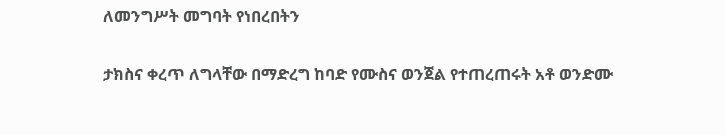ለመንግሥት መግባት የነበረበትን

ታክስና ቀረጥ ለግላቸው በማድረግ ከባድ የሙስና ወንጀል የተጠረጠሩት አቶ ወንድሙ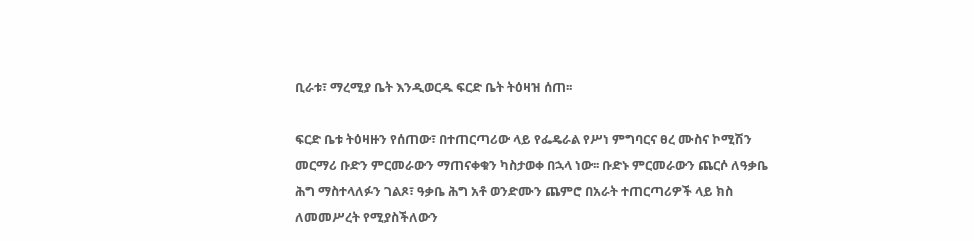ቢራቱ፣ ማረሚያ ቤት እንዲወርዱ ፍርድ ቤት ትዕዛዝ ሰጠ፡፡

ፍርድ ቤቱ ትዕዛዙን የሰጠው፣ በተጠርጣሪው ላይ የፌዴራል የሥነ ምግባርና ፀረ ሙስና ኮሚሽን መርማሪ ቡድን ምርመራውን ማጠናቀቁን ካስታወቀ በኋላ ነው፡፡ ቡድኑ ምርመራውን ጨርሶ ለዓቃቤ ሕግ ማስተላለፉን ገልጾ፣ ዓቃቤ ሕግ አቶ ወንድሙን ጨምሮ በአራት ተጠርጣሪዎች ላይ ክስ ለመመሥረት የሚያስችለውን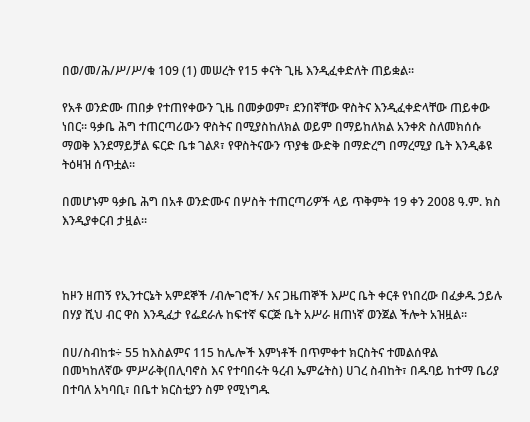በወ/መ/ሕ/ሥ/ሥ/ቁ 109 (1) መሠረት የ15 ቀናት ጊዜ እንዲፈቀድለት ጠይቋል፡፡

የአቶ ወንድሙ ጠበቃ የተጠየቀውን ጊዜ በመቃወም፣ ደንበኛቸው ዋስትና እንዲፈቀድላቸው ጠይቀው ነበር፡፡ ዓቃቤ ሕግ ተጠርጣሪውን ዋስትና በሚያስከለክል ወይም በማይከለክል አንቀጽ ስለመክሰሱ ማወቅ እንደማይቻል ፍርድ ቤቱ ገልጾ፣ የዋስትናውን ጥያቄ ውድቅ በማድረግ በማረሚያ ቤት እንዲቆዩ ትዕዛዝ ሰጥቷል፡፡

በመሆኑም ዓቃቤ ሕግ በአቶ ወንድሙና በሦስት ተጠርጣሪዎች ላይ ጥቅምት 19 ቀን 2008 ዓ.ም. ክስ እንዲያቀርብ ታዟል፡፡



ከዞን ዘጠኝ የኢንተርኔት አምደኞች /ብሎገሮች/ እና ጋዜጠኞች እሥር ቤት ቀርቶ የነበረው በፈቃዱ ኃይሉ በሃያ ሺህ ብር ዋስ እንዲፈታ የፌደራሉ ከፍተኛ ፍርጅ ቤት አሥራ ዘጠነኛ ወንጀል ችሎት አዝዟል።

በሀ/ስብከቱ÷ 55 ከእስልምና 115 ከሌሎች እምነቶች በጥምቀተ ክርስትና ተመልሰዋል   በመካከለኛው ምሥራቅ(በሊባኖስ እና የተባበሩት ዓረብ ኤምሬትስ) ሀገረ ስብከት፣ በዱባይ ከተማ ቤሪያ በተባለ አካባቢ፣ በቤተ ክርስቲያን ስም የሚነግዱ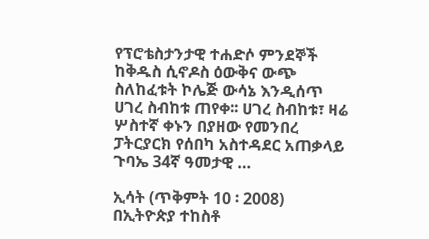የፕሮቴስታንታዊ ተሐድሶ ምንደኞች ከቅዱስ ሲኖዶስ ዕውቅና ውጭ ስለከፈቱት ኮሌጅ ውሳኔ እንዲሰጥ ሀገረ ስብከቱ ጠየቀ፡፡ ሀገረ ስብከቱ፣ ዛሬ ሦስተኛ ቀኑን በያዘው የመንበረ ፓትርያርክ የሰበካ አስተዳደር አጠቃላይ ጉባኤ 34ኛ ዓመታዊ …

ኢሳት (ጥቅምት 10 ፡ 2008) በኢትዮጵያ ተከስቶ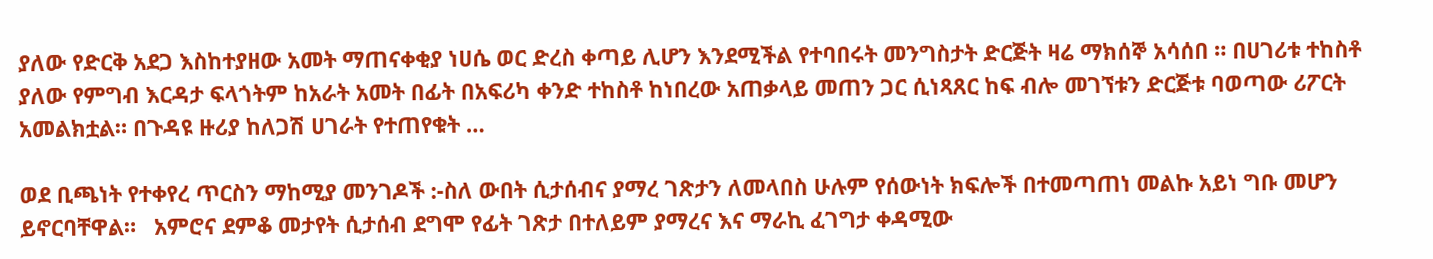ያለው የድርቅ አደጋ እስከተያዘው አመት ማጠናቀቂያ ነሀሴ ወር ድረስ ቀጣይ ሊሆን እንደሚችል የተባበሩት መንግስታት ድርጅት ዛሬ ማክሰኞ አሳሰበ ። በሀገሪቱ ተከስቶ ያለው የምግብ እርዳታ ፍላጎትም ከአራት አመት በፊት በአፍሪካ ቀንድ ተከስቶ ከነበረው አጠቃላይ መጠን ጋር ሲነጻጸር ከፍ ብሎ መገኘቱን ድርጅቱ ባወጣው ሪፖርት አመልክቷል። በጉዳዩ ዙሪያ ከለጋሽ ሀገራት የተጠየቁት …

ወደ ቢጫነት የተቀየረ ጥርስን ማከሚያ መንገዶች :-ስለ ውበት ሲታሰብና ያማረ ገጽታን ለመላበስ ሁሉም የሰውነት ክፍሎች በተመጣጠነ መልኩ አይነ ግቡ መሆን ይኖርባቸዋል።   አምሮና ደምቆ መታየት ሲታሰብ ደግሞ የፊት ገጽታ በተለይም ያማረና እና ማራኪ ፈገግታ ቀዳሚው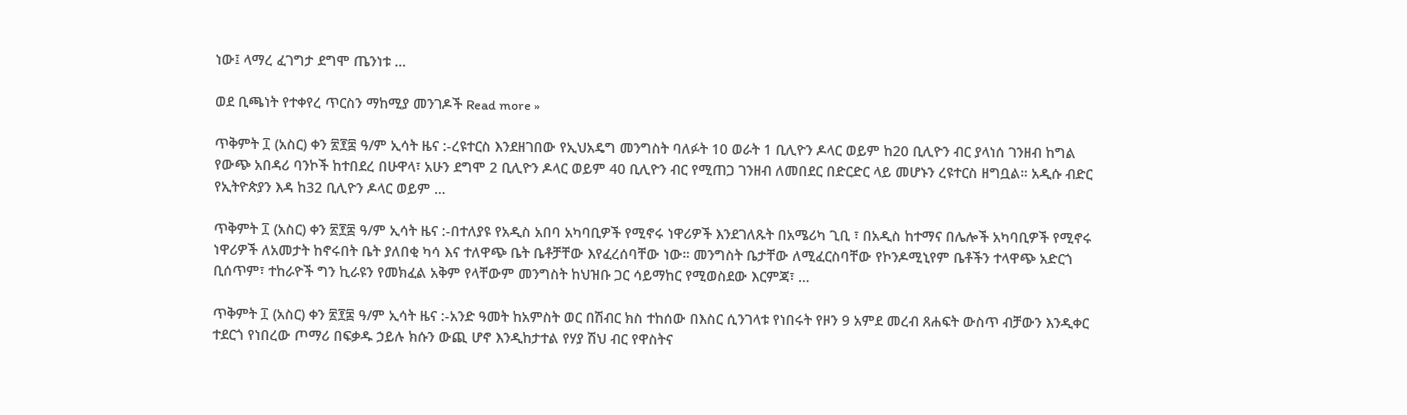ነው፤ ላማረ ፈገግታ ደግሞ ጤንነቱ …

ወደ ቢጫነት የተቀየረ ጥርስን ማከሚያ መንገዶች Read more »

ጥቅምት ፲ (አስር) ቀን ፳፻፰ ዓ/ም ኢሳት ዜና :-ረዩተርስ እንደዘገበው የኢህአዴግ መንግስት ባለፉት 10 ወራት 1 ቢሊዮን ዶላር ወይም ከ20 ቢሊዮን ብር ያላነሰ ገንዘብ ከግል የውጭ አበዳሪ ባንኮች ከተበደረ በሁዋላ፣ አሁን ደግሞ 2 ቢሊዮን ዶላር ወይም 40 ቢሊዮን ብር የሚጠጋ ገንዘብ ለመበደር በድርድር ላይ መሆኑን ረዩተርስ ዘግቧል። አዲሱ ብድር የኢትዮጵያን እዳ ከ32 ቢሊዮን ዶላር ወይም …

ጥቅምት ፲ (አስር) ቀን ፳፻፰ ዓ/ም ኢሳት ዜና :-በተለያዩ የአዲስ አበባ አካባቢዎች የሚኖሩ ነዋሪዎች እንደገለጹት በአሜሪካ ጊቢ ፣ በአዲስ ከተማና በሌሎች አካባቢዎች የሚኖሩ ነዋሪዎች ለአመታት ከኖሩበት ቤት ያለበቂ ካሳ እና ተለዋጭ ቤት ቤቶቻቸው እየፈረሰባቸው ነው። መንግስት ቤታቸው ለሚፈርስባቸው የኮንዶሚኒየም ቤቶችን ተላዋጭ አድርጎ ቢሰጥም፣ ተከራዮች ግን ኪራዩን የመክፈል አቅም የላቸውም መንግስት ከህዝቡ ጋር ሳይማከር የሚወስደው እርምጃ፣ …

ጥቅምት ፲ (አስር) ቀን ፳፻፰ ዓ/ም ኢሳት ዜና :-አንድ ዓመት ከአምስት ወር በሽብር ክስ ተከሰው በእስር ሲንገላቱ የነበሩት የዞን 9 አምደ መረብ ጸሐፍት ውስጥ ብቻውን እንዲቀር ተደርጎ የነበረው ጦማሪ በፍቃዱ ኃይሉ ክሱን ውጪ ሆኖ እንዲከታተል የሃያ ሽህ ብር የዋስትና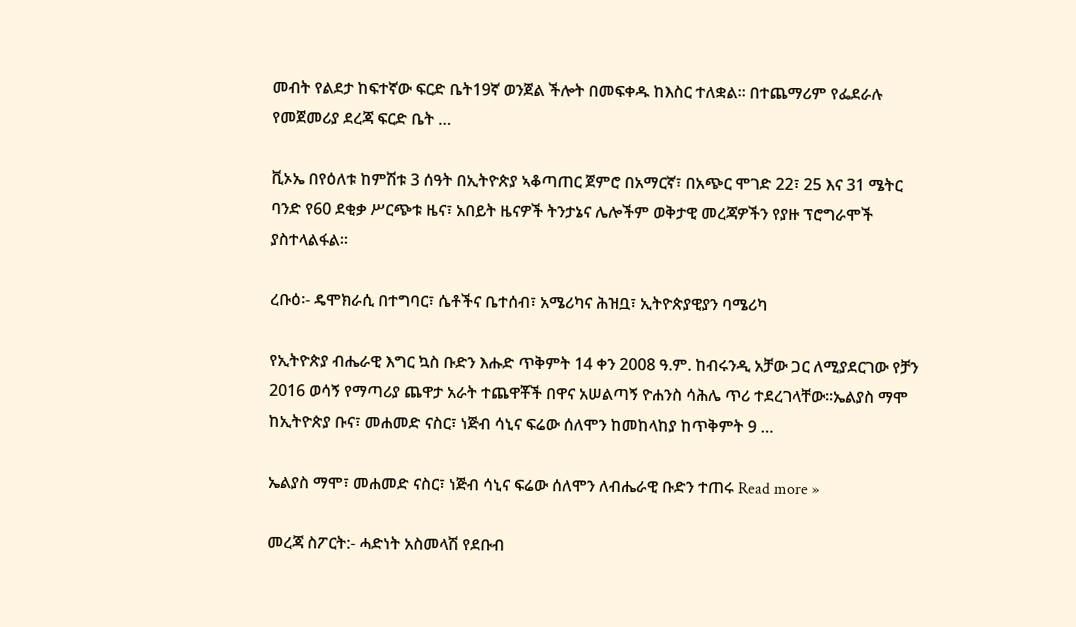መብት የልደታ ከፍተኛው ፍርድ ቤት19ኛ ወንጀል ችሎት በመፍቀዱ ከእስር ተለቋል። በተጨማሪም የፌደራሉ የመጀመሪያ ደረጃ ፍርድ ቤት …

ቪኦኤ በየዕለቱ ከምሽቱ 3 ሰዓት በኢትዮጵያ ኣቆጣጠር ጀምሮ በአማርኛ፣ በአጭር ሞገድ 22፣ 25 እና 31 ሜትር ባንድ የ60 ደቂቃ ሥርጭቱ ዜና፣ አበይት ዜናዎች ትንታኔና ሌሎችም ወቅታዊ መረጃዎችን የያዙ ፕሮግራሞች ያስተላልፋል።

ረቡዕ፡- ዴሞክራሲ በተግባር፣ ሴቶችና ቤተሰብ፣ አሜሪካና ሕዝቧ፣ ኢትዮጵያዊያን ባሜሪካ

የኢትዮጵያ ብሔራዊ እግር ኳስ ቡድን እሑድ ጥቅምት 14 ቀን 2008 ዓ.ም. ከብሩንዲ አቻው ጋር ለሚያደርገው የቻን 2016 ወሳኝ የማጣሪያ ጨዋታ አራት ተጨዋቾች በዋና አሠልጣኝ ዮሐንስ ሳሕሌ ጥሪ ተደረገላቸው፡፡ኤልያስ ማሞ ከኢትዮጵያ ቡና፣ መሐመድ ናስር፣ ነጅብ ሳኒና ፍሬው ሰለሞን ከመከላከያ ከጥቅምት 9 …

ኤልያስ ማሞ፣ መሐመድ ናስር፣ ነጅብ ሳኒና ፍሬው ሰለሞን ለብሔራዊ ቡድን ተጠሩ Read more »

መረጃ ስፖርት:- ሓድነት አስመላሽ የደቡብ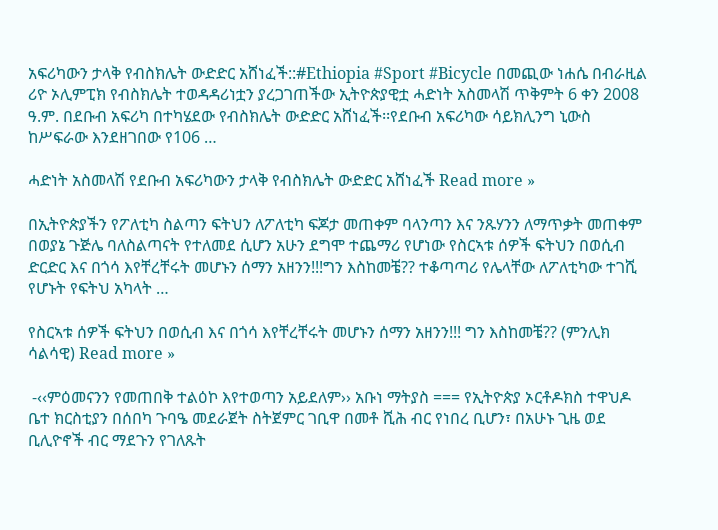አፍሪካውን ታላቅ የብስክሌት ውድድር አሸነፈች::#Ethiopia #Sport #Bicycle በመጪው ነሐሴ በብራዚል ሪዮ ኦሊምፒክ የብስክሌት ተወዳዳሪነቷን ያረጋገጠችው ኢትዮጵያዊቷ ሓድነት አስመላሽ ጥቅምት 6 ቀን 2008 ዓ.ም. በደቡብ አፍሪካ በተካሄደው የብስክሌት ውድድር አሸነፈች፡፡የደቡብ አፍሪካው ሳይክሊንግ ኒውስ ከሥፍራው እንደዘገበው የ106 …

ሓድነት አስመላሽ የደቡብ አፍሪካውን ታላቅ የብስክሌት ውድድር አሸነፈች Read more »

በኢትዮጵያችን የፖለቲካ ስልጣን ፍትህን ለፖለቲካ ፍጆታ መጠቀም ባላንጣን እና ንጹሃንን ለማጥቃት መጠቀም በወያኔ ጉጅሌ ባለስልጣናት የተለመደ ሲሆን አሁን ደግሞ ተጨማሪ የሆነው የስርኣቱ ሰዎች ፍትህን በወሲብ ድርድር እና በጎሳ እየቸረቸሩት መሆኑን ሰማን አዘንን!!!ግን እስከመቼ?? ተቆጣጣሪ የሌላቸው ለፖለቲካው ተገሺ የሆኑት የፍትህ አካላት …

የስርኣቱ ሰዎች ፍትህን በወሲብ እና በጎሳ እየቸረቸሩት መሆኑን ሰማን አዘንን!!! ግን እስከመቼ?? (ምንሊክ ሳልሳዊ) Read more »

 -‹‹ምዕመናንን የመጠበቅ ተልዕኮ እየተወጣን አይደለም›› አቡነ ማትያስ === የኢትዮጵያ ኦርቶዶክስ ተዋህዶ ቤተ ክርስቲያን በሰበካ ጉባዔ መደራጀት ስትጀምር ገቢዋ በመቶ ሺሕ ብር የነበረ ቢሆን፣ በአሁኑ ጊዜ ወደ ቢሊዮኖች ብር ማደጉን የገለጹት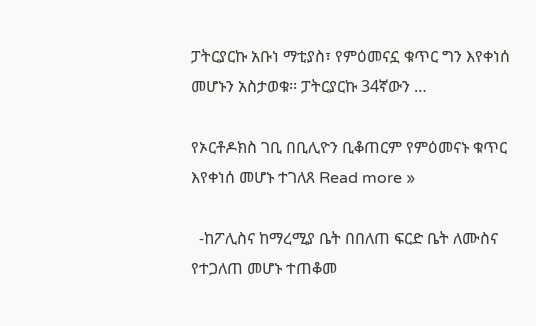ፓትርያርኩ አቡነ ማቲያስ፣ የምዕመናኗ ቁጥር ግን እየቀነሰ መሆኑን አስታወቁ፡፡ ፓትርያርኩ 34ኛውን …

የኦርቶዶክስ ገቢ በቢሊዮን ቢቆጠርም የምዕመናኑ ቁጥር እየቀነሰ መሆኑ ተገለጸ Read more »

  -ከፖሊስና ከማረሚያ ቤት በበለጠ ፍርድ ቤት ለሙስና የተጋለጠ መሆኑ ተጠቆመ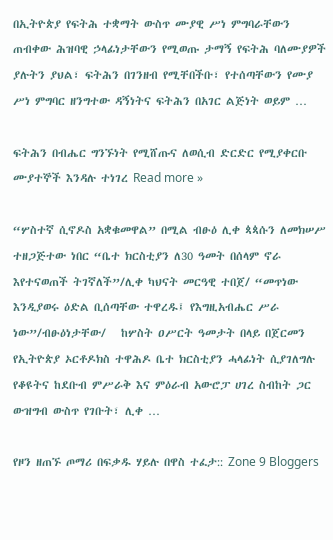በኢትዮጵያ የፍትሕ ተቋማት ውስጥ ሙያዊ ሥነ ምግባራቸውን ጠብቀው ሕዝባዊ ኃላፊነታቸውን የሚወጡ ታማኝ የፍትሕ ባለሙያዎች ያሉትን ያህል፣ ፍትሕን በገንዘብ የሚቸበችቡ፣ የተሰጣቸውን የሙያ ሥነ ምግባር ዘንግተው ዳኝነትና ፍትሕን በአገር ልጅነት ወይም …

ፍትሕን በብሔር ግንኙነት የሚሸጡና ለወሲብ ድርድር የሚያቀርቡ ሙያተኞች እንዳሉ ተነገረ Read more »

“ሦስተኛ ሲኖዶስ አቋቁመዋል” በሚል ብፁዕ ሊቀ ጳጳሱን ለመክሠሥ ተዘጋጅተው ነበር “ቤተ ክርስቲያን ለ30 ዓመት በሰላም ኖራ እየተናወጠች ትገኛለች”/ሊቀ ካህናት መርዓዊ ተበጀ/ “መጥነው እንዲያወሩ ዕድል ቢሰጣቸው ተዋረዱ፤ የእግዚአብሔር ሥራ ነው”/ብፁዕነታቸው/   ከሦስት ዐሥርት ዓመታት በላይ በጀርመን የኢትዮጵያ ኦርቶዶክስ ተዋሕዶ ቤተ ክርስቲያን ሓላፊነት ሲያገለግሉ የቆዩትና ከደቡብ ምሥራቅ እና ምዕራብ አውሮፓ ሀገረ ስብከት ጋር ውዝግብ ውስጥ የገቡት፣ ሊቀ …

የዞን ዘጠኙ ጦማሪ በፍቃዱ ሃይሉ በዋስ ተፈታ:: Zone 9 Bloggers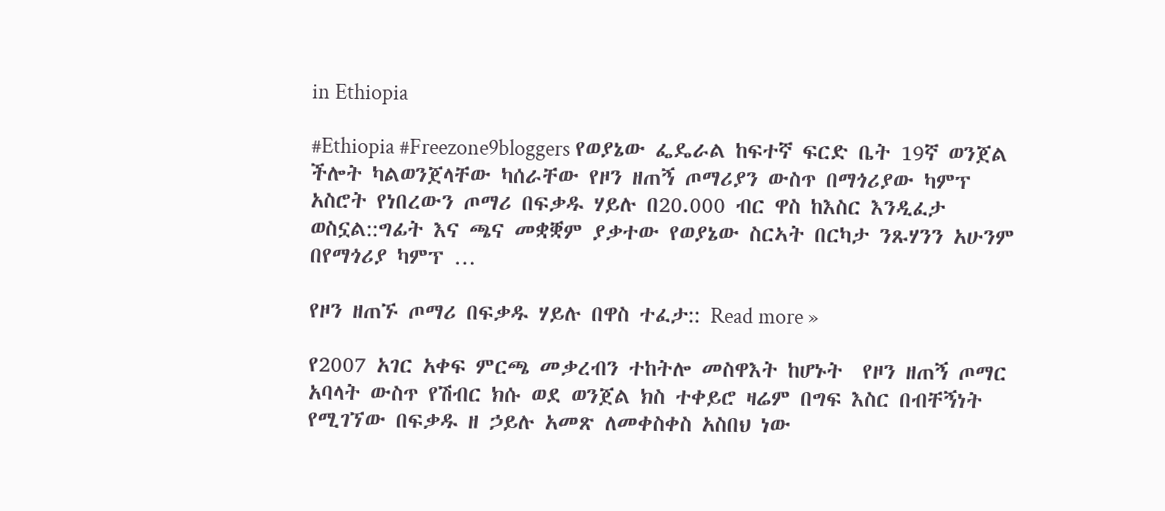in Ethiopia

#Ethiopia #Freezone9bloggers የወያኔው ፌዴራል ከፍተኛ ፍርድ ቤት 19ኛ ወንጀል ችሎት ካልወንጀላቸው ካሰራቸው የዞን ዘጠኝ ጦማሪያን ውስጥ በማጎሪያው ካምፕ አስሮት የነበረውን ጦማሪ በፍቃዱ ሃይሉ በ20.000 ብር ዋስ ከእስር እንዲፈታ ወስኗል::ግፊት እና ጫና መቋቛም ያቃተው የወያኔው ስርኣት በርካታ ንጹሃንን አሁንም በየማጎሪያ ካምፕ …

የዞን ዘጠኙ ጦማሪ በፍቃዱ ሃይሉ በዋስ ተፈታ:: Read more »

የ2007 አገር አቀፍ ምርጫ መቃረብን ተከትሎ መስዋእት ከሆኑት  የዞን ዘጠኝ ጦማር አባላት ውስጥ የሽብር ክሱ ወደ ወንጀል ክስ ተቀይሮ ዛሬም በግፍ እስር በብቸኝነት የሚገኘው በፍቃዱ ዘ ኃይሉ አመጽ ለመቀስቀስ አስበህ ነው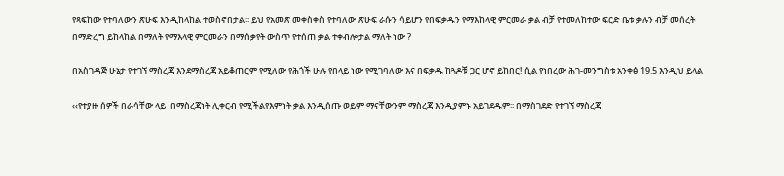የጻፍከው የተባለውን ጽሁፍ እንዲከላከል ተወስኖበታል፡፡ ይህ የአመጽ መቀስቀስ የተባለው ጽሁፍ ራሱን ሳይሆን የበፍቃዱን የማእከላዊ ምርመራ ቃል ብቻ የተመለከተው ፍርድ ቤቱ ቃሉን ብቻ መሰረት በማድረግ ይከላከል በማለት የማእላዊ ምርመራን በማሰቃየት ውስጥ የተሰጠ ቃል ተቀብሎታል ማለት ነው ?

በአስገዳጅ ሁኔታ የተገኘ ማስረጃ እንደማስረጃ አይቆጠርም የሚለው የሕጎች ሁሉ የበላይ ነው የሚገባለው እና በፍቃዱ ከጓዶቹ ጋር ሆኖ ይከበር! ሲል የነበረው ሕገ-መንግስቱ አንቀፅ 19.5 እንዲህ ይላል

‹‹የተያዙ ሰዎች በራሳቸው ላይ  በማስረጃነት ሊቀርብ የሚችልየእምነት ቃል እንዲሰጡ ወይም ማናቸውንም ማስረጃ እንዲያምኑ አይገደዱም፡፡ በማስገደድ የተገኘ ማስረጃ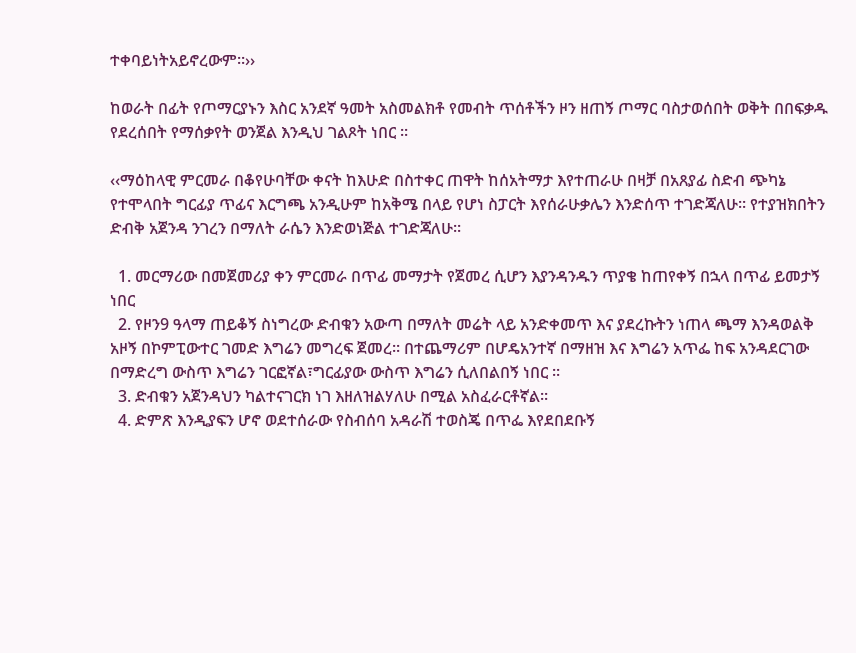ተቀባይነትአይኖረውም፡፡››

ከወራት በፊት የጦማርያኑን እስር አንደኛ ዓመት አስመልክቶ የመብት ጥሰቶችን ዞን ዘጠኝ ጦማር ባስታወሰበት ወቅት በበፍቃዱ የደረሰበት የማሰቃየት ወንጀል እንዲህ ገልጾት ነበር ፡፡

‹‹ማዕከላዊ ምርመራ በቆየሁባቸው ቀናት ከእሁድ በስተቀር ጠዋት ከሰአትማታ እየተጠራሁ በዛቻ በአጸያፊ ስድብ ጭካኔ የተሞላበት ግርፊያ ጥፊና እርግጫ አንዲሁም ከአቅሜ በላይ የሆነ ስፓርት እየሰራሁቃሌን እንድሰጥ ተገድጃለሁ፡፡ የተያዝክበትን ድብቅ አጀንዳ ንገረን በማለት ራሴን እንድወነጅል ተገድጃለሁ፡፡

  1. መርማሪው በመጀመሪያ ቀን ምርመራ በጥፊ መማታት የጀመረ ሲሆን እያንዳንዱን ጥያቄ ከጠየቀኝ በኋላ በጥፊ ይመታኝ ነበር
  2. የዞን9 ዓላማ ጠይቆኝ ስነግረው ድብቁን አውጣ በማለት መሬት ላይ አንድቀመጥ እና ያደረኩትን ነጠላ ጫማ እንዳወልቅ አዞኝ በኮምፒውተር ገመድ እግሬን መግረፍ ጀመረ፡፡ በተጨማሪም በሆዴአንተኛ በማዘዝ እና እግሬን አጥፌ ከፍ አንዳደርገው በማድረግ ውስጥ እግሬን ገርፎኛል፣ግርፊያው ውስጥ እግሬን ሲለበልበኝ ነበር ፡፡
  3. ድብቁን አጀንዳህን ካልተናገርክ ነገ እዘለዝልሃለሁ በሚል አስፈራርቶኛል፡፡
  4. ድምጽ እንዲያፍን ሆኖ ወደተሰራው የስብሰባ አዳራሽ ተወስጄ በጥፌ እየደበደቡኝ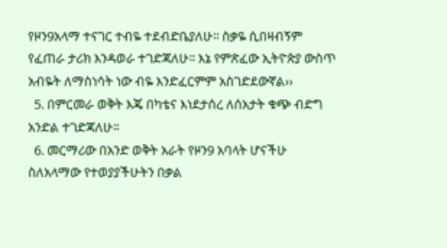የዞን9አላማ ተናገር ተብዬ ተደብድቤያለሁ፡፡ ስቃዬ ሲበዛብኝም የፈጠራ ታሪክ እንዳወራ ተገድጃለሁ፡፡ እኔ የምጽፈው ኢትዮጵያ ውስጥ አብዬት ለማስነሳት ነው ብዬ እንድፈርምም አስገድደውኛል››
  5. በምርመራ ወቅት እጄ በካቴና እነደታሰረ ለሰአታት ቁጭ ብድግ አንድል ተገድጃለሁ፡፡
  6. መርማሪው በአንድ ወቅት አራት የዞን9 አባላት ሆናችሁ ስለአላማው የተወያያችሁትን በቃል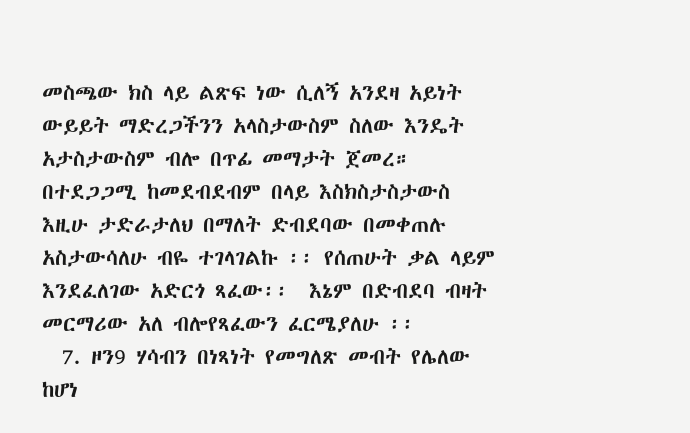መስጫው ክስ ላይ ልጽፍ ነው ሲለኝ አንደዛ አይነት ውይይት ማድረጋችንን አላስታውስም ስለው እንዴት አታስታውስም ብሎ በጥፊ መማታት ጀመረ። በተደጋጋሚ ከመደብደብም በላይ እስክስታስታውስ እዚሁ ታድራታለህ በማለት ድብደባው በመቀጠሉ አስታውሳለሁ ብዬ ተገላገልኩ ፡፡ የሰጠሁት ቃል ላይም እንደፈለገው አድርጎ ጻፈው፡፡  እኔም በድብደባ ብዛት መርማሪው አለ ብሎየጻፈውን ፈርሜያለሁ ፡፡
  7. ዞን9 ሃሳብን በነጻነት የመግለጽ መብት የሌለው ከሆነ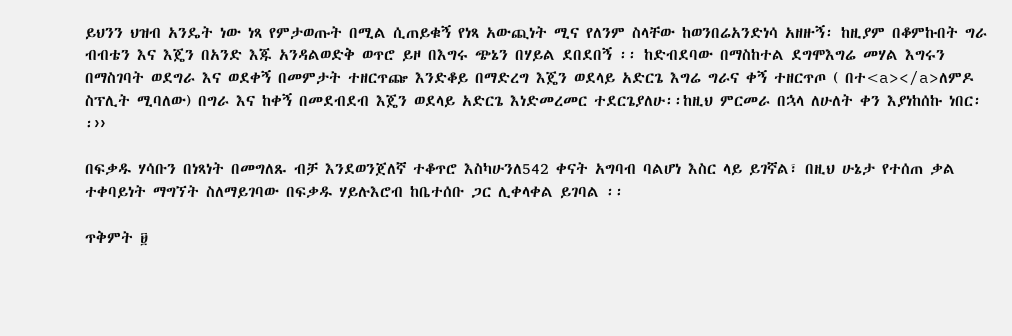ይህንን ህዝብ አንዴት ነው ነጻ የምታወጡት በሚል ሲጠይቁኝ የነጻ አውጪነት ሚና የለንም ስላቸው ከወንበሬአንድነሳ አዘዙኝ፡ ከዚያም በቆምኩበት ግራ ብብቴን እና እጄን በአንድ እጁ አንዳልወድቅ ወጥሮ ይዞ በእግሩ ጭኔን በሃይል ደበደበኝ ፡፡ ከድብደባው በማስከተል ደግሞእግሬ መሃል እግሩን በማስገባት ወደግራ እና ወደቀኝ በመምታት ተዘርጥጬ እንድቆይ በማድረግ እጄን ወደላይ አድርጌ እግሬ ግራና ቀኝ ተዘርጥጦ ( በተ<a></a>ለምዶ ስፕሊት ሚባለው) በግራ እና ከቀኝ በመደብደብ እጄን ወደላይ አድርጌ እነድመረመር ተደርጌያለሁ፡፡ከዚህ ምርመራ በኋላ ለሁለት ቀን እያነከሰኩ ነበር፡፡››

በፍቃዱ ሃሳቡን በነጻነት በመግለጹ ብቻ እንደወንጀለኛ ተቆጥሮ እስካሁንለ542 ቀናት አግባብ ባልሆነ እስር ላይ ይገኛል፣ በዚህ ሁኔታ የተሰጠ ቃል ተቀባይነት ማግኘት ስለማይገባው በፍቃዱ ሃይሉእሮብ ከቤተሰቡ ጋር ሊቀላቀል ይገባል ፡፡

ጥቅምት ፱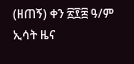(ዘጠኝ) ቀን ፳፻፰ ዓ/ም ኢሳት ዜና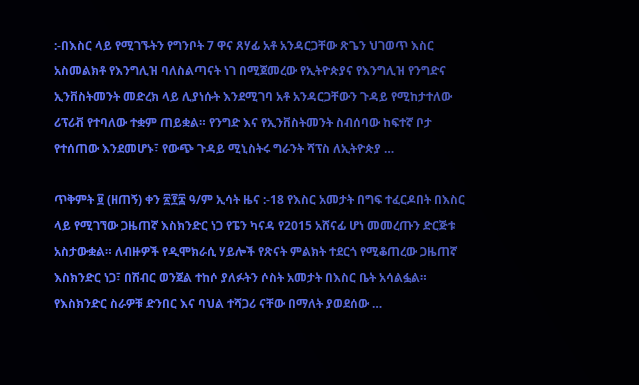:-በእስር ላይ የሚገኙትን የግንቦት 7 ዋና ጸሃፊ አቶ አንዳርጋቸው ጽጌን ህገወጥ እስር አስመልክቶ የእንግሊዝ ባለስልጣናት ነገ በሚጀመረው የኢትዮጵያና የእንግሊዝ የንግድና ኢንቨስትመንት መድረክ ላይ ሊያነሱት እንደሚገባ አቶ አንዳርጋቸውን ጉዳይ የሚከታተለው ሪፕሪቭ የተባለው ተቋም ጠይቋል። የንግድ እና የኢንቨስትመንት ስብሰባው ከፍተኛ ቦታ የተሰጠው እንደመሆኑ፣ የውጭ ጉዳይ ሚኒስትሩ ግራንት ሻፕስ ለኢትዮጵያ …

ጥቅምት ፱ (ዘጠኝ) ቀን ፳፻፰ ዓ/ም ኢሳት ዜና :-18 የእስር አመታት በግፍ ተፈርዶበት በእስር ላይ የሚገኘው ጋዜጠኛ እስክንድር ነጋ የፔን ካናዳ የ2015 አሸናፊ ሆነ መመረጡን ድርጅቱ አስታውቋል። ለብዙዎች የዲሞክራሲ ሃይሎች የጽናት ምልክት ተደርጎ የሚቆጠረው ጋዜጠኛ እስክንድር ነጋ፣ በሽብር ወንጀል ተከሶ ያለፉትን ሶስት አመታት በእስር ቤት አሳልፏል። የእስክንድር ስራዎቹ ድንበር እና ባህል ተሻጋሪ ናቸው በማለት ያወደሰው …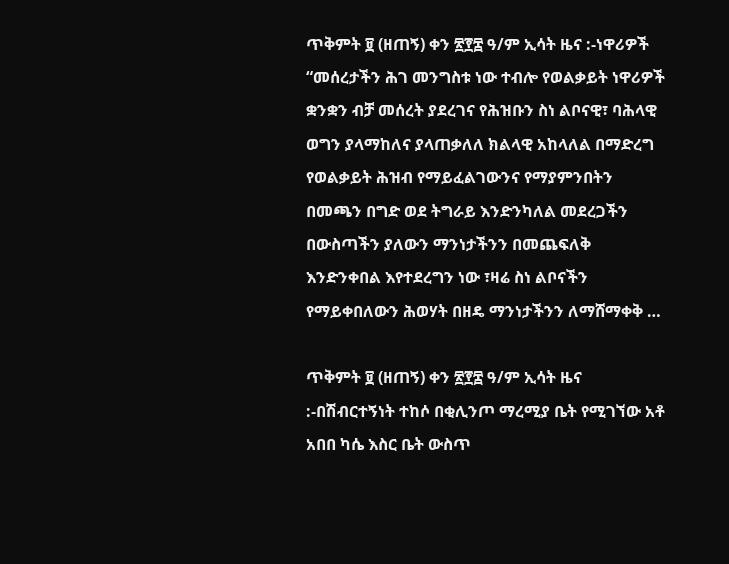ጥቅምት ፱ (ዘጠኝ) ቀን ፳፻፰ ዓ/ም ኢሳት ዜና :-ነዋሪዎች “መሰረታችን ሕገ መንግስቱ ነው ተብሎ የወልቃይት ነዋሪዎች ቋንቋን ብቻ መሰረት ያደረገና የሕዝቡን ስነ ልቦናዊ፣ ባሕላዊ ወግን ያላማከለና ያላጠቃለለ ክልላዊ አከላለል በማድረግ የወልቃይት ሕዝብ የማይፈልገውንና የማያምንበትን በመጫን በግድ ወደ ትግራይ እንድንካለል መደረጋችን በውስጣችን ያለውን ማንነታችንን በመጨፍለቅ እንድንቀበል እየተደረግን ነው ፣ዛሬ ስነ ልቦናችን የማይቀበለውን ሕወሃት በዘዴ ማንነታችንን ለማሸማቀቅ …

ጥቅምት ፱ (ዘጠኝ) ቀን ፳፻፰ ዓ/ም ኢሳት ዜና :-በሽብርተኝነት ተከሶ በቂሊንጦ ማረሚያ ቤት የሚገኘው አቶ አበበ ካሴ እስር ቤት ውስጥ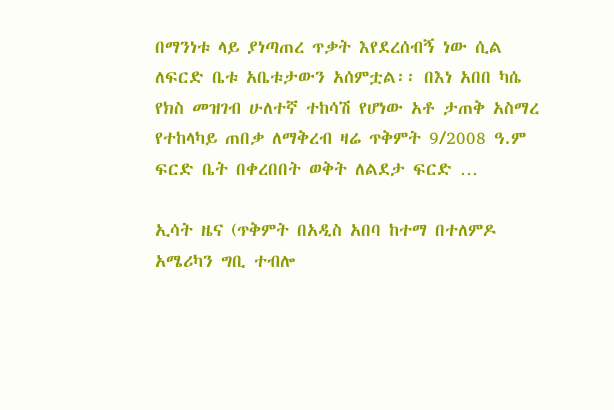በማንነቱ ላይ ያነጣጠረ ጥቃት እየደረሰብኝ ነው ሲል ለፍርድ ቤቱ አቤቱታውን አሰምቷል፡፡ በእነ አበበ ካሴ የክስ መዝገብ ሁለተኛ ተከሳሽ የሆነው አቶ ታጠቅ አስማረ የተከላካይ ጠበቃ ለማቅረብ ዛሬ ጥቅምት 9/2008 ዓ.ም ፍርድ ቤት በቀረበበት ወቅት ለልደታ ፍርድ …

ኢሳት ዜና (ጥቅምት በአዲስ አበባ ከተማ በተለምዶ አሜሪካን ግቢ ተብሎ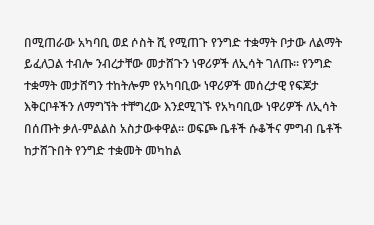በሚጠራው አካባቢ ወደ ሶስት ሺ የሚጠጉ የንግድ ተቋማት ቦታው ለልማት ይፈለጋል ተብሎ ንብረታቸው መታሸጉን ነዋሪዎች ለኢሳት ገለጡ። የንግድ ተቋማት መታሸግን ተከትሎም የአካባቢው ነዋሪዎች መሰረታዊ የፍጆታ እቅርቦቶችን ለማግኘት ተቸግረው እንደሚገኙ የአካባቢው ነዋሪዎች ለኢሳት በሰጡት ቃለ-ምልልስ አስታውቀዋል። ወፍጮ ቤቶች ሱቆችና ምግብ ቤቶች ከታሸጉበት የንግድ ተቋመት መካከል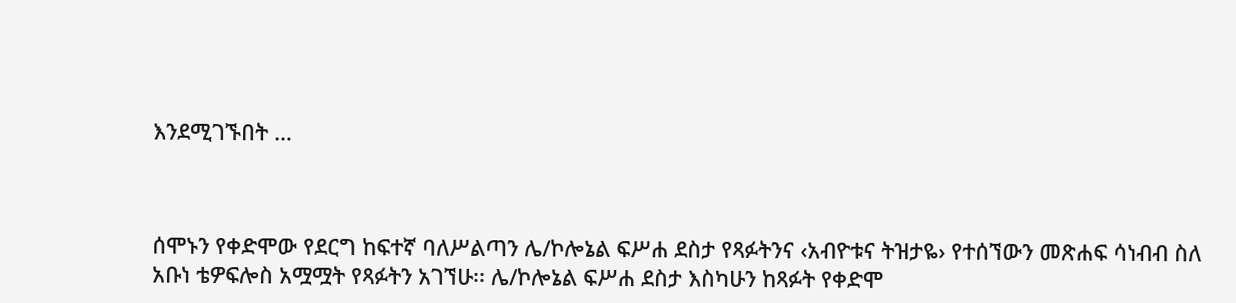እንደሚገኙበት …



ሰሞኑን የቀድሞው የደርግ ከፍተኛ ባለሥልጣን ሌ/ኮሎኔል ፍሥሐ ደስታ የጻፉትንና ‹አብዮቱና ትዝታዬ› የተሰኘውን መጽሐፍ ሳነብብ ስለ አቡነ ቴዎፍሎስ አሟሟት የጻፉትን አገኘሁ፡፡ ሌ/ኮሎኔል ፍሥሐ ደስታ እስካሁን ከጻፉት የቀድሞ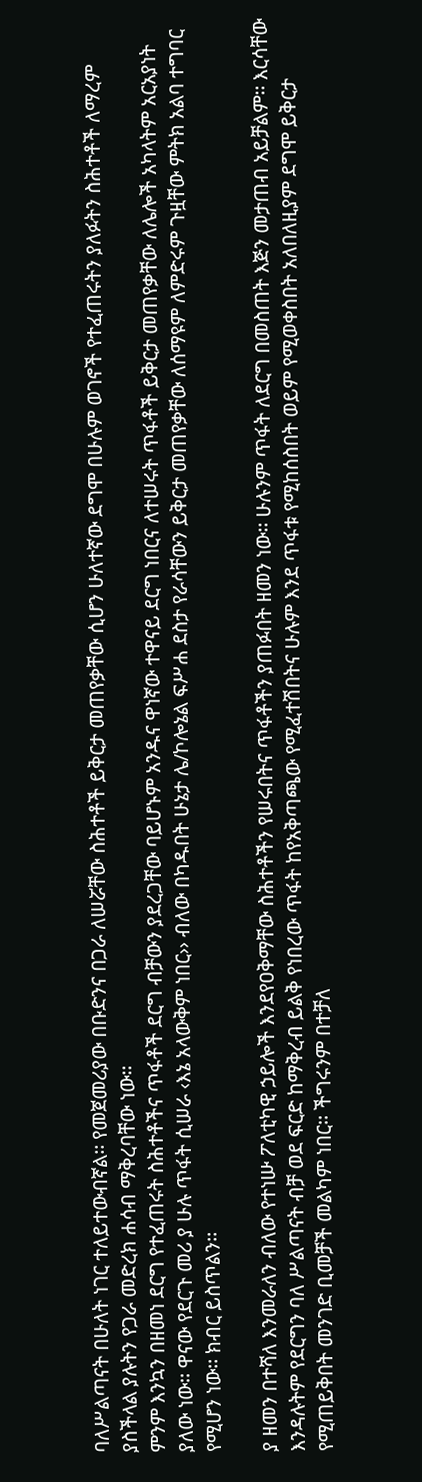ባለሥልጣናት በሁለት ነገር ተለይተውብኛል፡፡ የመጀመሪያው በቡድንና በጋራ ለሠሯቸው ስሕተቶች ይቅርታ መጠየቃቸው ሲሆን ሁለተኛው ደግሞ በሁሉም ወገኖች የተፈጠሩትን ያለፉትን ስሕተቶች ለማረም ያስችላል ያሉትን የጋራ መድረክ ሐሳብ ማቅረባቸው ነው፡፡
ምንም እንኳን በዘመነ ደርግ የተፈጠሩት ስሕተቶችና ጥፋቶች ደርግ ብቻውን ያደረጋቸው ባይሆኑም አንዱና ዋነኛው ተዋናይ ደርግ ነበርና ለተሠሩት ጥፋቶች ይቅርታ መጠየቃቸው ለሌሎች አካላትም አርአያነት ያለው ነው፡፡ ዋናው የደርጉ መሪ ያ ሁሉ ጥፋት ሲሠራ ‹እኔ አላውቅም ነበር›› ብለው በካዱበት ሁኔታ ሌ/ኮሎኔል ፍሥሐ ደስታ የራሳቸውን ይቅርታ መጠየቃቸው ለሰማዩም ለምድሩም ጉዟቸው ምትክ አልባ ተግባር የሚሆን ነው፡፡ ክብር ይስጥልን፡፡

ያ ዘመን በተሻለ እንመራለን ብለው የተነሡ ፖለቲካዊ ኃይሎች እንደየዐቅማቸው ስሕተቶችን የሠሩበትና ጥፋቶችን ያጠፉበት ዘመን ነው፡፡ ሁሉንም ጥፋት ለደርግ በመስጠት እጅን መታጠብ አይቻልም፡፡ እርሳቸው እንዳሉትም የደርግን ባለ ሥልጣናት ብቻ ወደ ፍርድ ከማቅረብ ይልቅ የነበረው ጥፋት ከየአቅጣጫው የሚፈተሽበትና ሁሉም እንደ ጥፋቱ የሚከሰስበት ወይም የሚወቀስበት አለበለዚያም ደግሞ ይቅርታ የሚጠይቅበት መንገድ ቢመቻች መልካም ነበር፡፡ ችግሩንም በተቻለ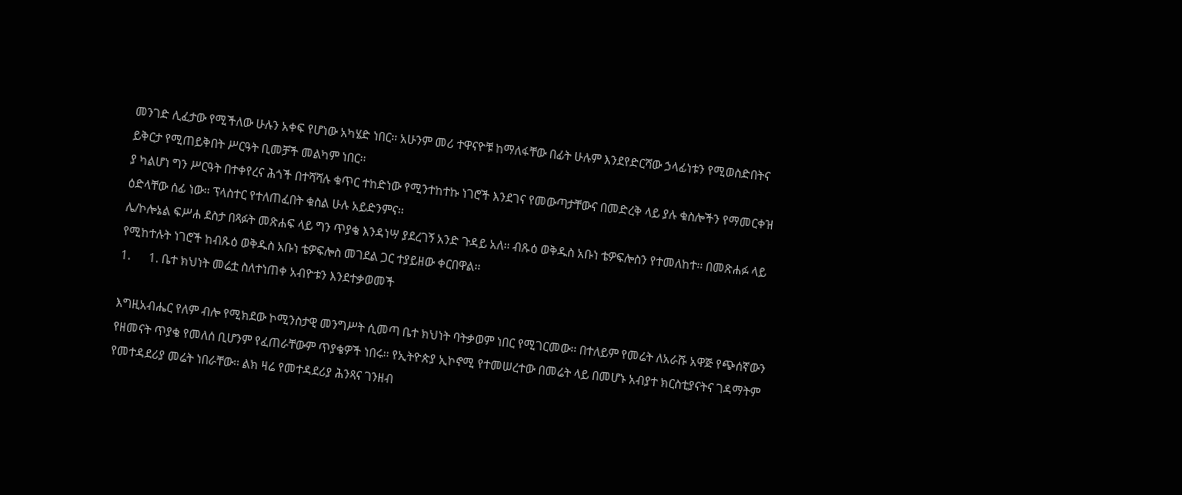መንገድ ሊፈታው የሚችለው ሁሉን አቀፍ የሆነው አካሄድ ነበር፡፡ አሁንም መሪ ተዋናዮቹ ከማለፋቸው በፊት ሁሉም እንደየድርሻው ኃላፊነቱን የሚወስድበትና ይቅርታ የሚጠይቅበት ሥርዓት ቢመቻች መልካም ነበር፡፡
ያ ካልሆነ ግን ሥርዓት በተቀየረና ሕጎች በተሻሻሉ ቁጥር ተከድነው የሚንተከተኩ ነገሮች እንደገና የመውጣታቸውና በመድረቅ ላይ ያሉ ቁስሎችን የማመርቀዝ ዕድላቸው ሰፊ ነው፡፡ ፕላስተር የተለጠፈበት ቁስል ሁሉ አይድንምና፡፡
ሌ/ኮሎኔል ፍሥሐ ደስታ በጻፉት መጽሐፍ ላይ ግን ጥያቄ እንዳነሣ ያደረገኝ አንድ ጉዳይ አለ፡፡ ብጹዕ ወቅዱስ አቡነ ቴዎፍሎስን የተመለከተ፡፡ በመጽሐፉ ላይ የሚከተሉት ነገሮች ከብጹዕ ወቅዱስ አቡነ ቴዎፍሎስ መገደል ጋር ተያይዘው ቀርበዋል፡፡
1.      1. ቤተ ክህነት መሬቷ ስለተነጠቀ አብዮቱን እንደተቃወመች

እግዚአብሔር የለም ብሎ የሚክደው ኮሚንስታዊ መንግሥት ሲመጣ ቤተ ክህነት ባትቃወም ነበር የሚገርመው፡፡ በተለይም የመሬት ለአራሹ አዋጅ የጭሰኛውን የዘመናት ጥያቄ የመለሰ ቢሆንም የፈጠራቸውም ጥያቄዎች ነበሩ፡፡ የኢትዮጵያ ኢኮኖሚ የተመሠረተው በመሬት ላይ በመሆኑ አብያተ ክርስቲያናትና ገዳማትም የመተዳደሪያ መሬት ነበራቸው፡፡ ልክ ዛሬ የመተዳደሪያ ሕንጻና ገንዘብ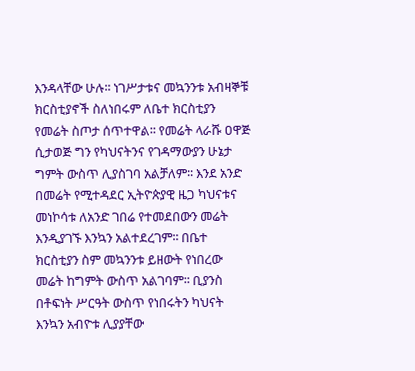እንዳላቸው ሁሉ፡፡ ነገሥታቱና መኳንንቱ አብዛኞቹ ክርስቲያኖች ስለነበሩም ለቤተ ክርስቲያን የመሬት ስጦታ ሰጥተዋል፡፡ የመሬት ላራሹ ዐዋጅ ሲታወጅ ግን የካህናትንና የገዳማውያን ሁኔታ ግምት ውስጥ ሊያስገባ አልቻለም፡፡ እንደ አንድ በመሬት የሚተዳደር ኢትዮጵያዊ ዜጋ ካህናቱና መነኮሳቱ ለአንድ ገበሬ የተመደበውን መሬት እንዲያገኙ እንኳን አልተደረገም፡፡ በቤተ ክርስቲያን ስም መኳንንቱ ይዘውት የነበረው  መሬት ከግምት ውስጥ አልገባም፡፡ ቢያንስ በቶፍነት ሥርዓት ውስጥ የነበሩትን ካህናት እንኳን አብዮቱ ሊያያቸው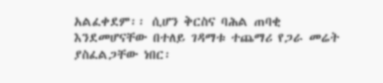አልፈቀደም፡፡ ሲሆን ቅርስና ባሕል ጠባቂ እንደመሆናቸው በተለይ ገዳማቱ ተጨማሪ የጋራ መሬት ያስፈልጋቸው ነበር፡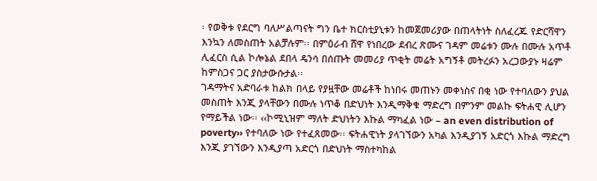፡ የወቅቱ የደርግ ባለሥልጣናት ግን ቤተ ክርስቲያኒቱን ከመጀመሪያው በጠላትነት ስለፈረጁ የድርሻዋን እንኳን ለመስጠት አልቻሉም፡፡ በምዕራብ ሸዋ የነበረው ደብረ ጽሙና ገዳም መሬቱን ሙሉ በሙሉ አጥቶ ሊፈርስ ሲል ኮሎኔል ደበላ ዴንሳ በሰጡት መመሪያ ጥቂት መሬት አግኝቶ መትረፉን አረጋውያኑ ዛሬም ከምስጋና ጋር ያስታውሱታል፡፡
ገዳማትና አድባራቱ ከልክ በላይ የያዟቸው መሬቶች ከነበሩ መጠኑን መቀነስና በቂ ነው የተባለውን ያህል መስጠት እንጂ ያላቸውን በሙሉ ነጥቆ በድህነት እንዲማቅቁ ማድረግ በምንም መልኩ ፍትሐዊ ሊሆን የማይችል ነው፡፡ ‹‹ኮሚኒዝም ማለት ድህነትን እኩል ማካፈል ነው – an even distribution of poverty›› የተባለው ነው የተፈጸመው፡፡ ፍትሐዊነት ያላገኘውን አካል እንዲያገኝ አድርጎ እኩል ማድረግ እንጂ ያገኘውን እንዲያጣ አድርጎ በድህነት ማስተካከል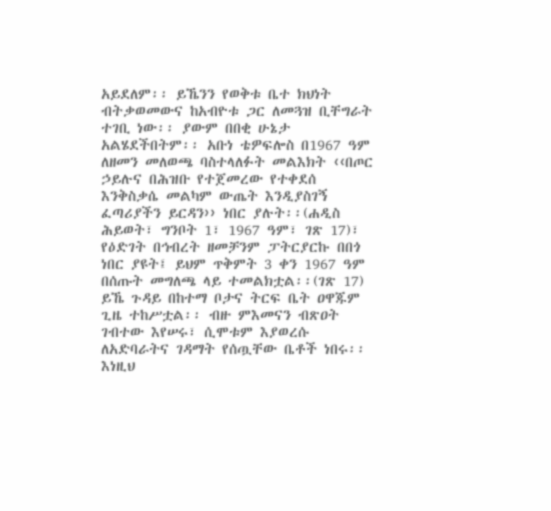አይደለም፡፡ ይኼንን የወቅቱ ቤተ ክህነት ብትቃወመውና ከአብዮቱ ጋር ለመጓዝ ቢቸግራት ተገቢ ነው፡፡ ያውም በበቂ ሁኔታ አልሄደችበትም፡፡ አቡነ ቴዎፍሎስ በ1967 ዓም ለዘመን መለወጫ ባስተላለፉት መልእክት ‹‹በጦር ኃይሉና በሕዝቡ የተጀመረው የተቀደሰ እንቅስቃሴ መልካም ውጤት እንዲያስገኝ ፈጣሪያችን ይርዳን›› ነበር ያሉት፡፡(ሐዲስ ሕይወት፣ ግንቦት 1፣ 1967 ዓም፣ ገጽ 17)፣ የዕድገት በኅብረት ዘመቻንም ፓትርያርኩ በበጎ ነበር ያዩት፤ ይህም ጥቅምት 3 ቀን 1967 ዓም በሰጡት መግለጫ ላይ ተመልክቷል፡፡(ገጽ 17)
ይኼ ጉዳይ በከተማ ቦታና ትርፍ ቤት ዐዋጁም ጊዜ ተከሥቷል፡፡ ብዙ ምእመናን ብጽዐት ገብተው እየሠሩ፣ ሲሞቱም እያወረሱ ለአድባራትና ገዳማት የሰጧቸው ቤቶች ነበሩ፡፡ እነዚህ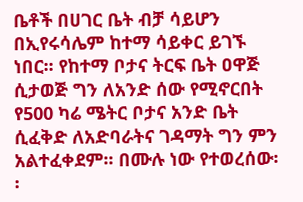ቤቶች በሀገር ቤት ብቻ ሳይሆን በኢየሩሳሌም ከተማ ሳይቀር ይገኙ ነበር፡፡ የከተማ ቦታና ትርፍ ቤት ዐዋጅ ሲታወጅ ግን ለአንድ ሰው የሚኖርበት የ500 ካሬ ሜትር ቦታና አንድ ቤት ሲፈቅድ ለአድባራትና ገዳማት ግን ምን አልተፈቀደም፡፡ በሙሉ ነው የተወረሰው፡፡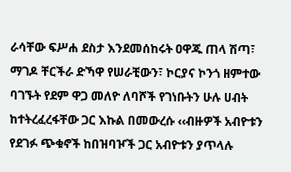ራሳቸው ፍሥሐ ደስታ እንደመሰከሩት ዐዋጁ ጠላ ሽጣ፣ ማገዶ ቸርችራ ድኻዋ የሠራቺውን፣ ኮርያና ኮንጎ ዘምተው ባገኙት የደም ዋጋ መለዮ ለባሾች የገነቡትን ሁሉ ሀብት ከተትረፈረፋቸው ጋር እኩል በመውረሱ ‹‹ብዙዎች አብዮቱን የደገፉ ጭቁኖች ከበዝባዦች ጋር አብዮቱን ያጥላሉ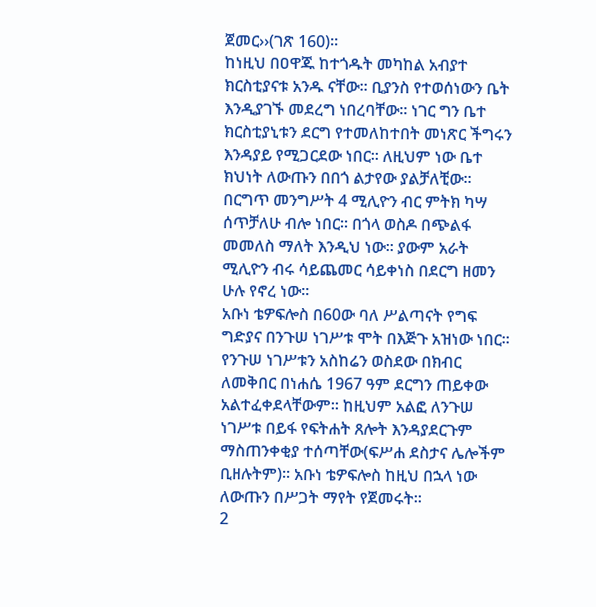ጀመር››(ገጽ 160)፡፡
ከነዚህ በዐዋጁ ከተጎዱት መካከል አብያተ ክርስቲያናቱ አንዱ ናቸው፡፡ ቢያንስ የተወሰነውን ቤት እንዲያገኙ መደረግ ነበረባቸው፡፡ ነገር ግን ቤተ ክርስቲያኒቱን ደርግ የተመለከተበት መነጽር ችግሩን እንዳያይ የሚጋርደው ነበር፡፡ ለዚህም ነው ቤተ ክህነት ለውጡን በበጎ ልታየው ያልቻለቺው፡፡ በርግጥ መንግሥት 4 ሚሊዮን ብር ምትክ ካሣ ሰጥቻለሁ ብሎ ነበር፡፡ በጎላ ወስዶ በጭልፋ መመለስ ማለት እንዲህ ነው፡፡ ያውም አራት ሚሊዮን ብሩ ሳይጨመር ሳይቀነስ በደርግ ዘመን ሁሉ የኖረ ነው፡፡
አቡነ ቴዎፍሎስ በ60ው ባለ ሥልጣናት የግፍ ግድያና በንጉሠ ነገሥቱ ሞት በእጅጉ አዝነው ነበር፡፡ የንጉሠ ነገሥቱን አስከሬን ወስደው በክብር ለመቅበር በነሐሴ 1967 ዓም ደርግን ጠይቀው አልተፈቀደላቸውም፡፡ ከዚህም አልፎ ለንጉሠ ነገሥቱ በይፋ የፍትሐት ጸሎት እንዳያደርጉም ማስጠንቀቂያ ተሰጣቸው(ፍሥሐ ደስታና ሌሎችም ቢዘሉትም)፡፡ አቡነ ቴዎፍሎስ ከዚህ በኋላ ነው ለውጡን በሥጋት ማየት የጀመሩት፡፡
2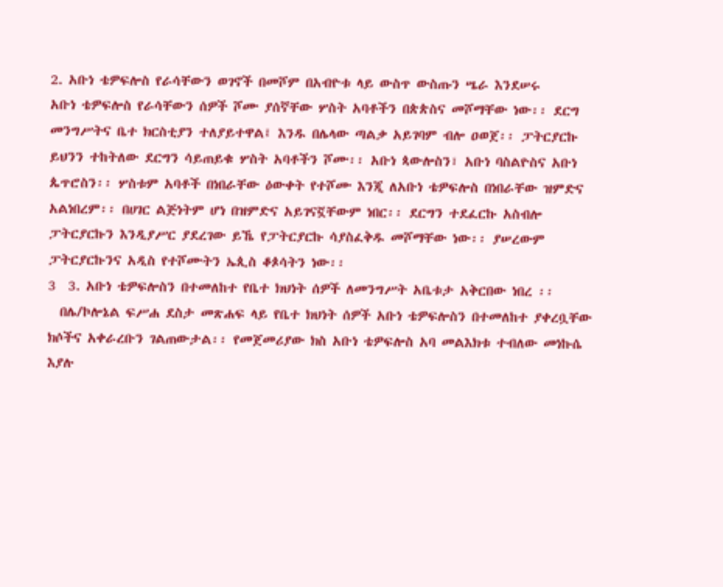2. አቡነ ቴዎፍሎስ የራሳቸውን ወገኖች በመሾም በአብዮቱ ላይ ውስጥ ውስጡን ሤራ እንደሠሩ
አቡነ ቴዎፍሎስ የራሳቸውን ሰዎች ሾሙ ያሰኛቸው ሦስት አባቶችን በጵጵስና መሾማቸው ነው፡፡ ደርግ መንግሥትና ቤተ ክርስቲያን ተለያይተዋል፤ እንዱ በሌላው ጣልቃ አይገባም ብሎ ዐወጀ፡፡ ፓትርያርኩ ይህንን ተከትለው ደርግን ሳይጠይቁ ሦስት አባቶችን ሾሙ፡፡ አቡነ ጳውሎስን፣ አቡነ ባስልዮስና አቡነ ጴጥሮስን፡፡ ሦስቱም አባቶች በነበራቸው ዕውቀት የተሾሙ እንጂ ለአቡነ ቴዎፍሎስ በነበራቸው ዝምድና አልነበረም፡፡ በሀገር ልጅነትም ሆነ በዝምድና አይገናኟቸውም ነበር፡፡ ደርግን ተደፈርኩ አስብሎ ፓትርያርኩን እንዲያሥር ያደረገው ይኼ የፓትርያርኩ ሳያስፈቅዱ መሾማቸው ነው፡፡ ያሠረውም ፓትርያርኩንና አዲስ የተሾሙትን ኤጲስ ቆጶሳትን ነው፡፡
3  3. አቡነ ቴዎፍሎስን በተመለከተ የቤተ ክህነት ሰዎች ለመንግሥት አቤቱታ አቅርበው ነበረ ፡፡
  በሌ/ኮሎኔል ፍሥሐ ደስታ መጽሐፍ ላይ የቤተ ክህነት ሰዎች አቡነ ቴዎፍሎስን በተመለከተ ያቀረቧቸው ክሶችና አቀራረቡን ገልጠውታል፡፡ የመጀመሪያው ክስ አቡነ ቴዎፍሎስ አባ መልእክቱ ተብለው መነኩሴ እያሉ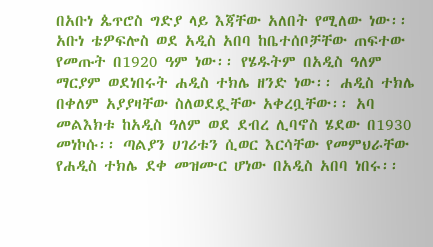በአቡነ ጴጥሮስ ግድያ ላይ እጃቸው አለበት የሚለው ነው፡፡ አቡነ ቴዎፍሎስ ወደ አዲስ አበባ ከቤተሰቦቻቸው ጠፍተው የመጡት በ1920 ዓም ነው፡፡ የሄዱትም በአዲስ ዓለም ማርያም ወደነበሩት ሐዲስ ተክሌ ዘንድ ነው፡፡ ሐዲስ ተክሌ በቀለም አያያዛቸው ስለወደዷቸው አቀረቧቸው፡፡ አባ መልእክቱ ከአዲስ ዓለም ወደ ደብረ ሊባኖስ ሄደው በ1930 መነኮሱ፡፡ ጣልያን ሀገሪቱን ሲወር እርሳቸው የመምህራቸው የሐዲስ ተክሌ ደቀ መዝሙር ሆነው በአዲስ አበባ ነበሩ፡፡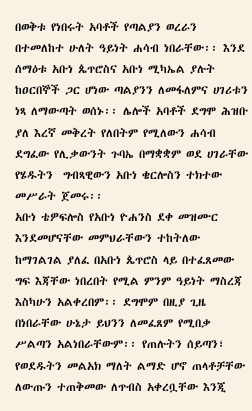በወቅቱ የነበሩት አባቶች የጣልያን ወረራን በተመለከተ ሁለት ዓይነት ሐሳብ ነበራቸው፡፡ እንደ ሰማዕቱ አቡነ ጴጥሮስና አቡነ ሚካኤል ያሉት ከዐርበኞች ጋር ሆነው ጣልያንን ለመፋለምና ሀገሪቱን ነጻ ለማውጣት ወሰኑ፡፡ ሌሎች አባቶች ደግሞ ሕዝቡ ያለ እረኛ መቅረት የለበትም የሚለውን ሐሳብ ደግፈው የሊቃውንት ጉባኤ በማቋቋም ወደ ሀገራቸው የሄዱትን  ግብጻዊውን አቡነ ቄርሎስን ተክተው መሥራት ጀመሩ፡፡
አቡነ ቴዎፍሎስ የአቡነ ዮሐንስ ደቀ መዝሙር እንደመሆናቸው መምህራቸውን ተከትለው ከማገልገል ያለፈ በአቡነ ጴጥሮስ ላይ በተፈጸመው ግፍ እጃቸው ነበረበት የሚል ምንም ዓይነት ማስረጃ እስካሁን አልቀረበም፡፡ ደግሞም በዚያ ጊዜ በነበራቸው ሁኔታ ይህንን ለመፈጸም የሚበቃ ሥልጣን አልነበራቸውም፡፡ የጠሉትን ሰይጣን፣ የወደዱትን መልአክ ማለት ልማድ ሆኖ ጠላቶቻቸው ለውጡን ተጠቅመው ለጥብስ አቀረቧቸው እንጂ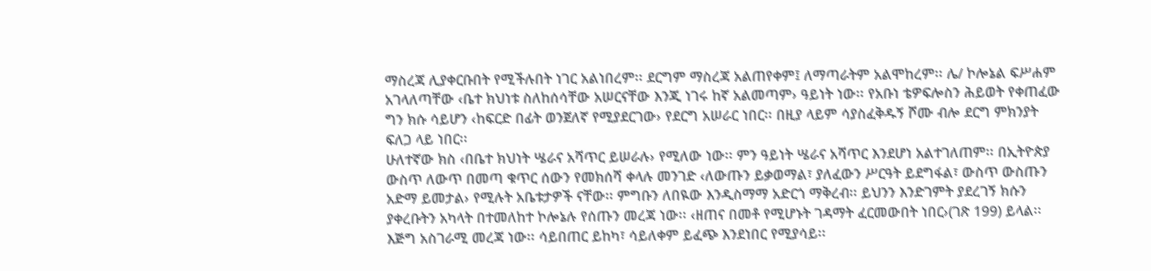ማስረጃ ሊያቀርቡበት የሚችሉበት ነገር አልነበረም፡፡ ደርግም ማስረጃ አልጠየቀም፤ ለማጣራትም አልሞከረም፡፡ ሌ/ ኮሎኔል ፍሥሐም አገላለጣቸው ‹ቤተ ክህነቱ ስለከሰሳቸው አሠርናቸው እንጂ ነገሩ ከኛ አልመጣም› ዓይነት ነው፡፡ የአቡነ ቴዎፍሎስን ሕይወት የቀጠፈው ግን ክሱ ሳይሆን ‹ከፍርድ በፊት ወንጀለኛ የሚያደርገው› የደርግ አሠራር ነበር፡፡ በዚያ ላይም ሳያስፈቅዱኝ ሾሙ ብሎ ደርግ ምክንያት ፍለጋ ላይ ነበር፡፡
ሁለተኛው ክስ ‹በቤተ ክህነት ሤራና አሻጥር ይሠራሉ› የሚለው ነው፡፡ ምን ዓይነት ሤራና አሻጥር እንደሆነ አልተገለጠም፡፡ በኢትዮጵያ ውስጥ ለውጥ በመጣ ቁጥር ሰውን የመክሰሻ ቀላሉ መንገድ ‹ለውጡን ይቃወማል፣ ያለፈውን ሥርዓት ይደግፋል፣ ውስጥ ውስጡን አድማ ይመታል› የሚሉት አቤቱታዎች ናቸው፡፡ ምግቡን ለበዪው እንዲስማማ አድርጎ ማቅረብ፡፡ ይህንን እንድገምት ያደረገኝ ክሱን ያቀረቡትን አካላት በተመለከተ ኮሎኔሉ የሰጡን መረጃ ነው፡፡ ‹ዘጠና በመቶ የሚሆኑት ገዳማት ፈርመውበት ነበር›(ገጽ 199) ይላል፡፡
እጅግ አስገራሚ መረጃ ነው፡፡ ሳይበጠር ይከካ፣ ሳይለቀም ይፈጭ እንደነበር የሚያሳይ፡፡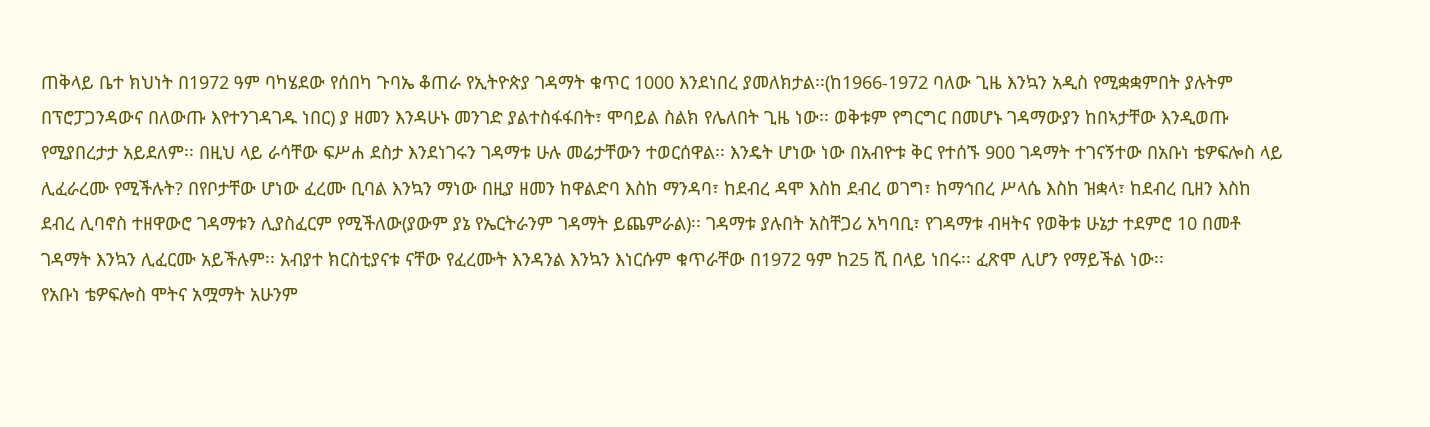ጠቅላይ ቤተ ክህነት በ1972 ዓም ባካሄደው የሰበካ ጉባኤ ቆጠራ የኢትዮጵያ ገዳማት ቁጥር 1000 እንደነበረ ያመለክታል፡፡(ከ1966-1972 ባለው ጊዜ እንኳን አዲስ የሚቋቋምበት ያሉትም በፕሮፓጋንዳውና በለውጡ እየተንገዳገዱ ነበር) ያ ዘመን እንዳሁኑ መንገድ ያልተስፋፋበት፣ ሞባይል ስልክ የሌለበት ጊዜ ነው፡፡ ወቅቱም የግርግር በመሆኑ ገዳማውያን ከበኣታቸው እንዲወጡ የሚያበረታታ አይደለም፡፡ በዚህ ላይ ራሳቸው ፍሥሐ ደስታ እንደነገሩን ገዳማቱ ሁሉ መሬታቸውን ተወርሰዋል፡፡ እንዴት ሆነው ነው በአብዮቱ ቅር የተሰኙ 900 ገዳማት ተገናኝተው በአቡነ ቴዎፍሎስ ላይ ሊፈራረሙ የሚችሉት? በየቦታቸው ሆነው ፈረሙ ቢባል እንኳን ማነው በዚያ ዘመን ከዋልድባ እስከ ማንዳባ፣ ከደብረ ዳሞ እስከ ደብረ ወገግ፣ ከማኅበረ ሥላሴ እስከ ዝቋላ፣ ከደብረ ቢዘን እስከ ደብረ ሊባኖስ ተዘዋውሮ ገዳማቱን ሊያስፈርም የሚችለው(ያውም ያኔ የኤርትራንም ገዳማት ይጨምራል)፡፡ ገዳማቱ ያሉበት አስቸጋሪ አካባቢ፣ የገዳማቱ ብዛትና የወቅቱ ሁኔታ ተደምሮ 10 በመቶ ገዳማት እንኳን ሊፈርሙ አይችሉም፡፡ አብያተ ክርስቲያናቱ ናቸው የፈረሙት እንዳንል እንኳን እነርሱም ቁጥራቸው በ1972 ዓም ከ25 ሺ በላይ ነበሩ፡፡ ፈጽሞ ሊሆን የማይችል ነው፡፡
የአቡነ ቴዎፍሎስ ሞትና አሟማት አሁንም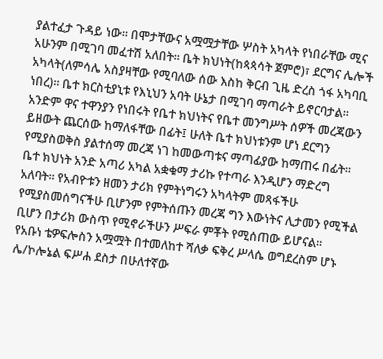ያልተፈታ ጉዳይ ነው፡፡ በሞታቸውና አሟሟታቸው ሦስት አካላት የነበራቸው ሚና አሁንም በሚገባ መፈተሽ አለበት፡፡ ቤት ክህነት(ከጳጳሳት ጀምሮ)፣ ደርግና ሌሎች አካላት(ለምሳሌ አስያዛቸው የሚባለው ሰው እስከ ቅርብ ጊዜ ድረስ ጎፋ አካባቢ ነበረ)፡፡ ቤተ ክርስቲያኒቱ የእኒህን አባት ሁኔታ በሚገባ ማጣራት ይኖርባታል፡፡ አንድም ዋና ተዋንያን የነበሩት የቤተ ክህነትና የቤተ መንግሥት ሰዎች መረጃውን ይዘውት ጨርሰው ከማለፋቸው በፊት፤ ሁለት ቤተ ክህነቱንም ሆነ ደርግን የሚያስወቅስ ያልተሰማ መረጃ ነገ ከመውጣቱና ማጣፊያው ከማጠሩ በፊት፡፡ ቤተ ክህነት አንድ አጣሪ አካል አቋቁማ ታሪኩ የተጣራ እንዲሆን ማድረግ አለባት፡፡ የአብዮቱን ዘመን ታሪክ የምትነግሩን አካላትም መጻፋችሁ የሚያስመሰግናችሁ ቢሆንም የምትሰጡን መረጃ ግን እውነትና ሊታመን የሚችል ቢሆን በታሪክ ውስጥ የሚኖራችሁን ሥፍራ ምቾት የሚሰጠው ይሆናል፡፡
የአቡነ ቴዎፍሎስን አሟሟት በተመለከተ ሻለቃ ፍቅረ ሥላሴ ወግደረስም ሆኑ ሌ/ኮሎኔል ፍሥሐ ደስታ በሁለተኛው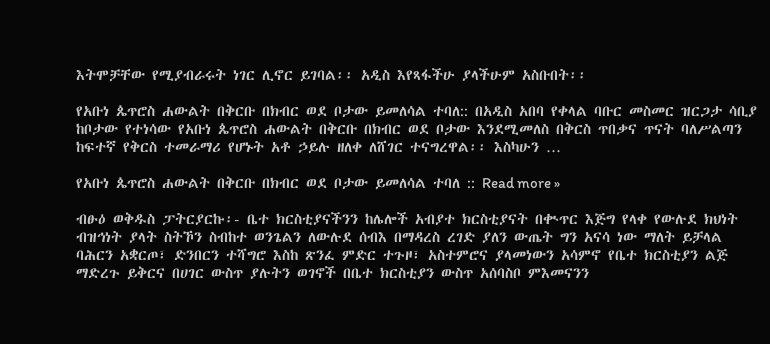እትሞቻቸው የሚያብራሩት ነገር ሊኖር ይገባል፡፡ አዲስ እየጻፋችሁ ያላችሁም አስቡበት፡፡

የአቡነ ጴጥሮስ ሐውልት በቅርቡ በክብር ወደ ቦታው ይመለሳል ተባለ:: በአዲስ አበባ የቀላል ባቡር መስመር ዝርጋታ ሳቢያ ከቦታው የተነሳው የአቡነ ጴጥሮስ ሐውልት በቅርቡ በክብር ወደ ቦታው እንደሚመለስ በቅርስ ጥበቃና ጥናት ባለሥልጣን ከፍተኛ የቅርስ ተመራማሪ የሆኑት አቶ ኃይሉ ዘለቀ ለሸገር ተናግረዋል፡፡ እስካሁን …

የአቡነ ጴጥሮስ ሐውልት በቅርቡ በክብር ወደ ቦታው ይመለሳል ተባለ :: Read more »

ብፁዕ ወቅዱስ ፓትርያርኩ፡- ቤተ ክርስቲያናችንን ከሌሎች አብያተ ክርስቲያናት በቊጥር እጅግ የላቀ የውሉደ ክህነት ብዝኅነት ያላት ስትኾን ስብከተ ወንጌልን ለውሉደ ሰብእ በማዳረስ ረገድ ያለን ውጤት ግን አናሳ ነው ማለት ይቻላል ባሕርን አቋርጦ፣ ድንበርን ተሻግሮ እስከ ጽንፈ ምድር ተጉዞ፣ አስተምሮና ያላመነውን አሳምኖ የቤተ ክርስቲያን ልጅ ማድረጉ ይቅርና በሀገር ውስጥ ያሉትን ወገኖች በቤተ ክርስቲያን ውስጥ አሰባስቦ ምእመናንን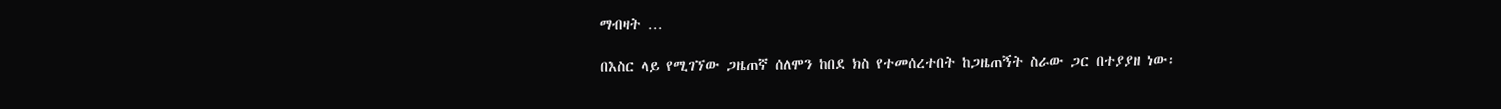ማብዛት …

በእስር ላይ የሚገኘው ጋዜጠኛ ሰለሞን ከበደ ክስ የተመሰረተበት ከጋዜጠኝት ስራው ጋር በተያያዘ ነው፡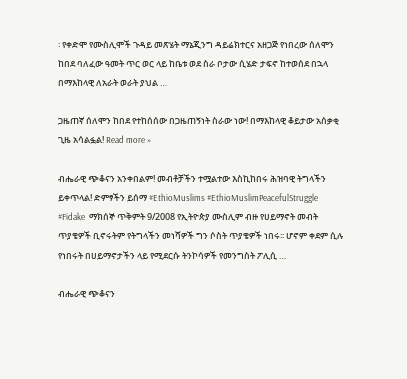፡ የቀድሞ የሙስሊሞች ጉዳይ መጽሄት ማኔጂንግ ዳይሬክተርና አዘጋጅ የነበረው ሰለሞን ከበደ ባለፈው ዓመት ጥር ወር ላይ ከቤቱ ወደ ስራ ቦታው ሲሄድ ታፍኖ ከተወሰደ በኋላ በማእከላዊ ለአራት ወራት ያህል …

ጋዜጠኛ ሰለሞን ከበደ የተከሰሰው በጋዜጠኝነት ስራው ነው! በማእከላዊ ቆይታው አሰቃቂ ጊዜ አሳልፏል! Read more »

ብሔራዊ ጭቆናን አንቀበልም! መብቶቻችን ተሟልተው እስኪከበሩ ሕዝባዊ ትግላችን ይቀጥላል! ድምፃችን ይሰማ #EthioMuslims #EthioMuslimPeacefulStruggle #Fidake  ማክሰኞ ጥቅምት 9/2008 የኢትዮጵያ ሙስሊም ብዙ የሀይማኖት መብት ጥያቄዎች ቢኖሩትም የትግላችን መነሻዎች ግን ሶስት ጥያቄዎች ነበሩ፡፡ ሆኖም ቀደም ሲሉ የነበሩት በሀይማኖታችን ላይ የሚደርሱ ትንኮሳዎች የመንግስት ፖሊሲ …

ብሔራዊ ጭቆናን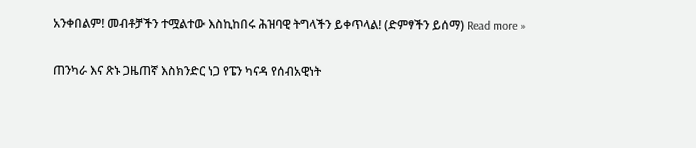አንቀበልም! መብቶቻችን ተሟልተው እስኪከበሩ ሕዝባዊ ትግላችን ይቀጥላል! (ድምፃችን ይሰማ) Read more »

ጠንካራ እና ጽኑ ጋዜጠኛ እስክንድር ነጋ የፔን ካናዳ የሰብአዊነት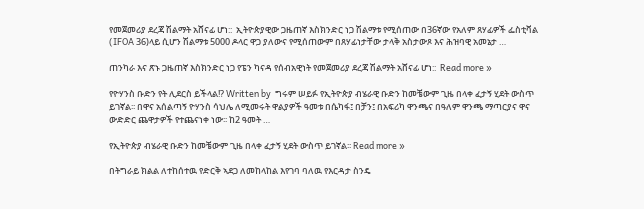የመጀመሪያ ደረጃ ሽልማት አሸናፊ ሆነ::  ኢትዮጵያዊው ጋዜጠኛ እስክንድር ነጋ ሽልማቱ የሚሰጠው በ36ኛው የአለም ጸሃፊዎች ፌስቲቫል (IFOA 36)ላይ ሲሆን ሽልማቱ 5000 ዶላር ዋጋ ያለውና የሚሰጠውም በጸሃፊነታቸው ታላቅ አስታውጾ እና ሕዝባዊ አመኔታ …

ጠንካራ እና ጽኑ ጋዜጠኛ እስክንድር ነጋ የፔን ካናዳ የሰብአዊነት የመጀመሪያ ደረጃ ሽልማት አሸናፊ ሆነ::  Read more »

የዮሃንስ ቡድን የት ሊደርስ ይችላል!? Written by  ግሩም ሠይፉ የኢትዮጵያ ብሄራዊ ቡድን ከመቼውም ጊዜ በላቀ ፈታኝ ሂደት ውስጥ ይገኛል፡፡ በዋና አሰልጣኝ ዮሃንስ ሳህሌ ለሚመሩት ዋልያዎች ዓመቱ በሴካፋ፤ በቻን፤ በአፍሪካ ዋንጫና በዓለም ዋንጫ ማጣርያና ዋና ውድድር ጨዋታዎች የተጨናነቀ ነው፡፡ ከ2 ዓመት …

የኢትዮጵያ ብሄራዊ ቡድን ከመቼውም ጊዜ በላቀ ፈታኝ ሂደት ውስጥ ይገኛል፡፡ Read more »

በትግራይ ክልል ለተከሰተዉ የድርቅ ኣደጋ ለመከላከል እየገባ ባለዉ የእርዳታ ስንዴ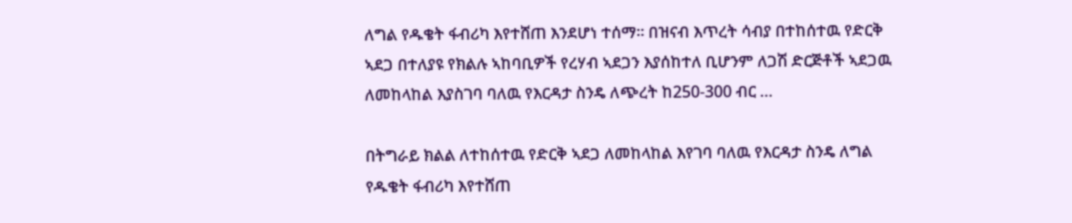ለግል የዱቄት ፋብሪካ እየተሸጠ እንደሆነ ተሰማ። በዝናብ እጥረት ሳብያ በተከሰተዉ የድርቅ ኣደጋ በተለያዩ የክልሉ ኣከባቢዎች የረሃብ ኣደጋን እያሰከተለ ቢሆንም ለጋሽ ድርጅቶች ኣደጋዉ ለመከላከል እያስገባ ባለዉ የእርዳታ ስንዴ ለጭረት ከ250-300 ብር …

በትግራይ ክልል ለተከሰተዉ የድርቅ ኣደጋ ለመከላከል እየገባ ባለዉ የእርዳታ ስንዴ ለግል የዱቄት ፋብሪካ እየተሸጠ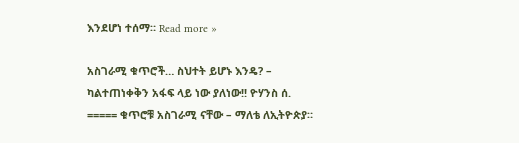እንደሆነ ተሰማ። Read more »

አስገራሚ ቁጥሮች… ስህተት ይሆኑ እንዴ? – ካልተጠነቀቅን አፋፍ ላይ ነው ያለነው!! ዮሃንስ ሰ. ===== ቁጥሮቹ አስገራሚ ናቸው – ማለቴ ለኢትዮጵያ።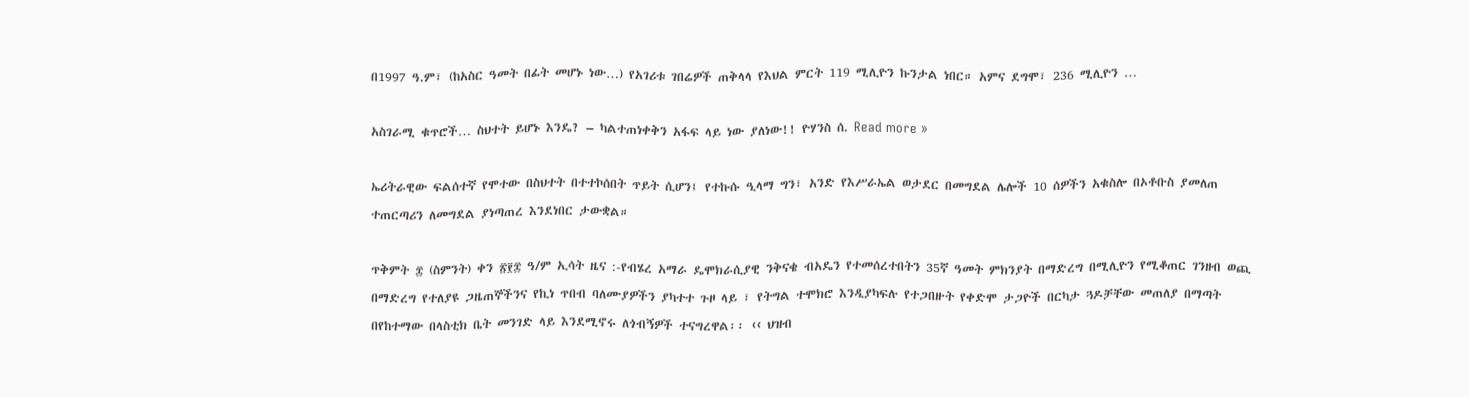በ1997 ዓ.ም፣ (ከአስር ዓመት በፊት መሆኑ ነው…) የአገሪቱ ገበሬዎች ጠቅላላ የእህል ምርት 119 ሚሊዮን ኩንታል ነበር። አምና ደግሞ፣ 236 ሚሊዮን …

አስገራሚ ቁጥሮች… ስህተት ይሆኑ እንዴ? – ካልተጠነቀቅን አፋፍ ላይ ነው ያለነው!! ዮሃንስ ሰ. Read more »

ኤሪትራዊው ፍልሰተኛ የሞተው በስህተት በተተኮሰበት ጥይት ሲሆን፤ የተኩሱ ዒላማ ግን፣ አንድ የእሥራኤል ወታደር በመግደል ሌሎች 10 ሰዎችን አቁስሎ በኦቶቡስ ያመለጠ ተጠርጣሪን ለመግደል ያነጣጠረ እንደነበር ታውቋል።

ጥቅምት ፰ (ስምንት) ቀን ፳፻፰ ዓ/ም ኢሳት ዜና :-የብሄረ አማራ ዴሞክራሲያዊ ንቅናቄ ብአዴን የተመሰረተበትን 35ኛ ዓመት ምክንያት በማድረግ በሚሊዮን የሚቆጠር ገንዘብ ወጪ በማድረግ የተለያዩ ጋዜጠኞችንና የኪነ ጥበብ ባለሙያዎችን ያካተተ ጉዞ ላይ ፣ የትግል ተሞክሮ እንዲያካፍሉ የተጋበዙት የቀድሞ ታጋዮች በርካታ ጓዶቻቸው መጠለያ በማጣት በየከተማው በላስቲክ ቤት መንገድ ላይ እንደሚኖሩ ለጎብኝዎች ተናግረዋል፡፡ ‹‹ ህዝብ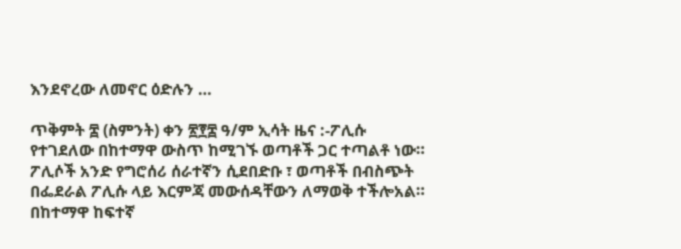እንደኖረው ለመኖር ዕድሉን …

ጥቅምት ፰ (ስምንት) ቀን ፳፻፰ ዓ/ም ኢሳት ዜና :-ፖሊሱ የተገደለው በከተማዋ ውስጥ ከሚገኙ ወጣቶች ጋር ተጣልቶ ነው። ፖሊሶች አንድ የግሮሰሪ ሰራተኛን ሲደበድቡ ፣ ወጣቶች በብስጭት በፌደራል ፖሊሱ ላይ እርምጃ መውሰዳቸውን ለማወቅ ተችሎአል። በከተማዋ ከፍተኛ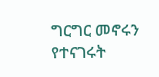ግርግር መኖሩን የተናገሩት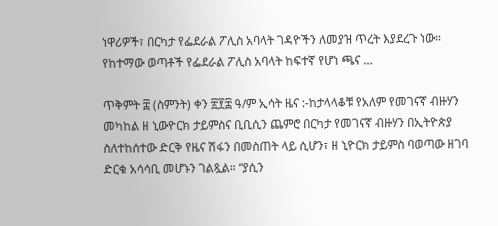ነዋሪዎች፣ በርካታ የፌደራል ፖሊስ አባላት ገዳዮችን ለመያዝ ጥረት እያደረጉ ነው። የከተማው ወጣቶች የፌደራል ፖሊስ አባላት ከፍተኛ የሆነ ጫና …

ጥቅምት ፰ (ስምንት) ቀን ፳፻፰ ዓ/ም ኢሳት ዜና :-ከታላላቆቹ የአለም የመገናኛ ብዙሃን መካከል ዘ ኒውዮርክ ታይምስና ቢቢሲን ጨምሮ በርካታ የመገናኛ ብዙሃን በኢትዮጵያ ስለተከሰተው ድርቅ የዜና ሽፋን በመስጠት ላይ ሲሆን፣ ዘ ኒዮርክ ታይምስ ባወጣው ዘገባ ድርቁ አሳሳቢ መሆኑን ገልጿል። “ያሲን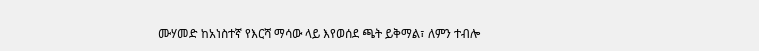ሙሃመድ ከአነስተኛ የእርሻ ማሳው ላይ እየወሰደ ጫት ይቅማል፣ ለምን ተብሎ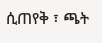ሲጠየቅ ፣ ጫት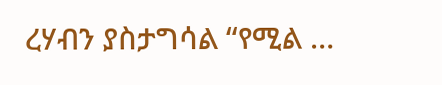ረሃብን ያስታግሳል “የሚል …